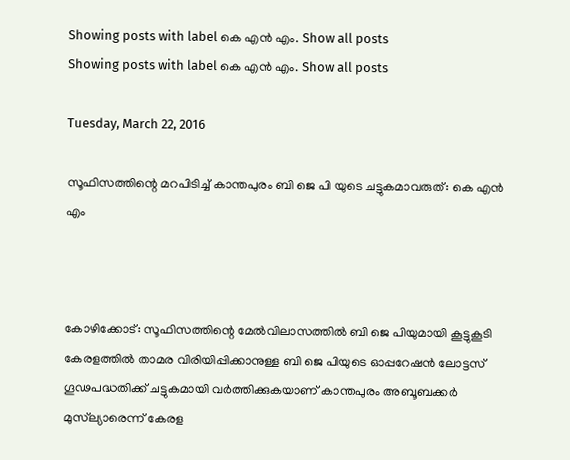Showing posts with label കെ എന്‍ എം. Show all posts
Showing posts with label കെ എന്‍ എം. Show all posts

Tuesday, March 22, 2016

സൂഫിസത്തിന്റെ മറപിടിച്ച് കാന്തപുരം ബി ജെ പി യുടെ ചട്ടുകമാവരുത്: കെ എന്‍ എം



കോഴിക്കോട്: സൂഫിസത്തിന്റെ മേല്‍വിലാസത്തില്‍ ബി ജെ പിയുമായി കൂട്ടുകൂടി കേരളത്തില്‍ താമര വിരിയിപ്പിക്കാനുള്ള ബി ജെ പിയുടെ ഓപ്പറേഷന്‍ ലോട്ടസ് ഗൂഢപദ്ധതിക്ക് ചട്ടുകമായി വര്‍ത്തിക്കുകയാണ് കാന്തപുരം അബൂബക്കര്‍ മുസ്‌ല്യാരെന്ന് കേരള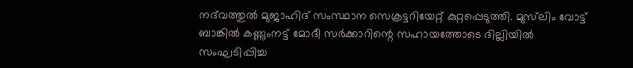നദ്‌വത്തുല്‍ മുജാഹിദ് സംസ്ഥാന സെക്രട്ടറിയേറ്റ് കുറ്റപ്പെടുത്തി. മുസ്‌ലിം വോട്ട് ബാങ്കില്‍ കണ്ണുംനട്ട് മോദീ സര്‍ക്കാറിന്റെ സഹായത്തോടെ ദില്ലിയില്‍ സംഘടിപ്പിച്ച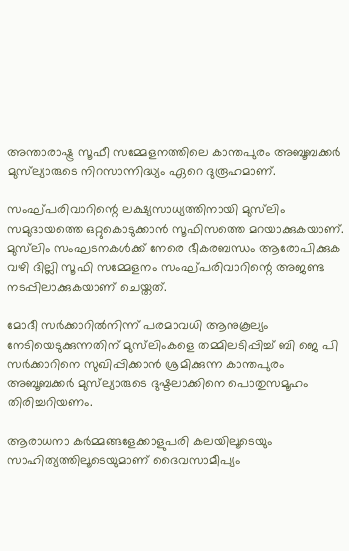അന്താരാഷ്ട്ര സൂഫീ സമ്മേളനത്തിലെ കാന്തപുരം അബൂബക്കര്‍ മുസ്‌ല്യാരുടെ നിറസാന്നിദ്ധ്യം ഏറെ ദുരൂഹമാണ്.

സംഘ്പരിവാറിന്റെ ലക്ഷ്യസാധ്യത്തിനായി മുസ്‌ലിം സമുദായത്തെ ഒറ്റുകൊടുക്കാന്‍ സൂഫിസത്തെ മറയാക്കുകയാണ്. മുസ്‌ലിം സംഘടനകള്‍ക്ക് നേരെ ഭീകരബന്ധം ആരോപിക്കുക വഴി ദില്ലി സൂഫി സമ്മേളനം സംഘ്പരിവാറിന്റെ അജണ്ട നടപ്പിലാക്കുകയാണ് ചെയ്തത്.

മോദീ സര്‍ക്കാറില്‍നിന്ന് പരമാവധി ആനുകൂല്യം നേടിയെടുക്കുന്നതിന് മുസ്‌ലിംകളെ തമ്മിലടിപ്പിച്ച് ബി ജെ പി സര്‍ക്കാറിനെ സുഖിപ്പിക്കാന്‍ ശ്രമിക്കുന്ന കാന്തപുരം അബൂബക്കര്‍ മുസ്‌ല്യാരുടെ ദുഷ്ടലാക്കിനെ പൊതുസമൂഹം തിരിച്ചറിയണം.

ആരാധനാ കര്‍മ്മങ്ങളേക്കാളുപരി കലയിലൂടെയും സാഹിത്യത്തിലൂടെയുമാണ് ദൈവസാമീപ്യം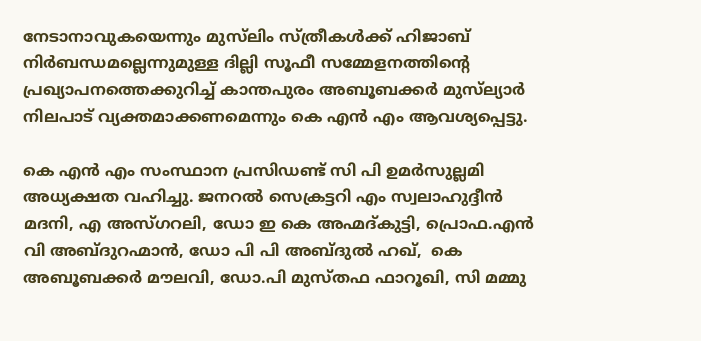നേടാനാവുകയെന്നും മുസ്‌ലിം സ്ത്രീകള്‍ക്ക് ഹിജാബ് നിര്‍ബന്ധമല്ലെന്നുമുള്ള ദില്ലി സൂഫീ സമ്മേളനത്തിന്റെ പ്രഖ്യാപനത്തെക്കുറിച്ച് കാന്തപുരം അബൂബക്കര്‍ മുസ്‌ല്യാര്‍ നിലപാട് വ്യക്തമാക്കണമെന്നും കെ എന്‍ എം ആവശ്യപ്പെട്ടു.

കെ എന്‍ എം സംസ്ഥാന പ്രസിഡണ്ട് സി പി ഉമര്‍സുല്ലമി അധ്യക്ഷത വഹിച്ചു. ജനറല്‍ സെക്രട്ടറി എം സ്വലാഹുദ്ദീന്‍ മദനി, എ അസ്ഗറലി, ഡോ ഇ കെ അഹ്മദ്കുട്ടി, പ്രൊഫ.എന്‍ വി അബ്ദുറഹ്മാന്‍, ഡോ പി പി അബ്ദുല്‍ ഹഖ്,  കെ അബൂബക്കര്‍ മൗലവി, ഡോ.പി മുസ്തഫ ഫാറൂഖി, സി മമ്മു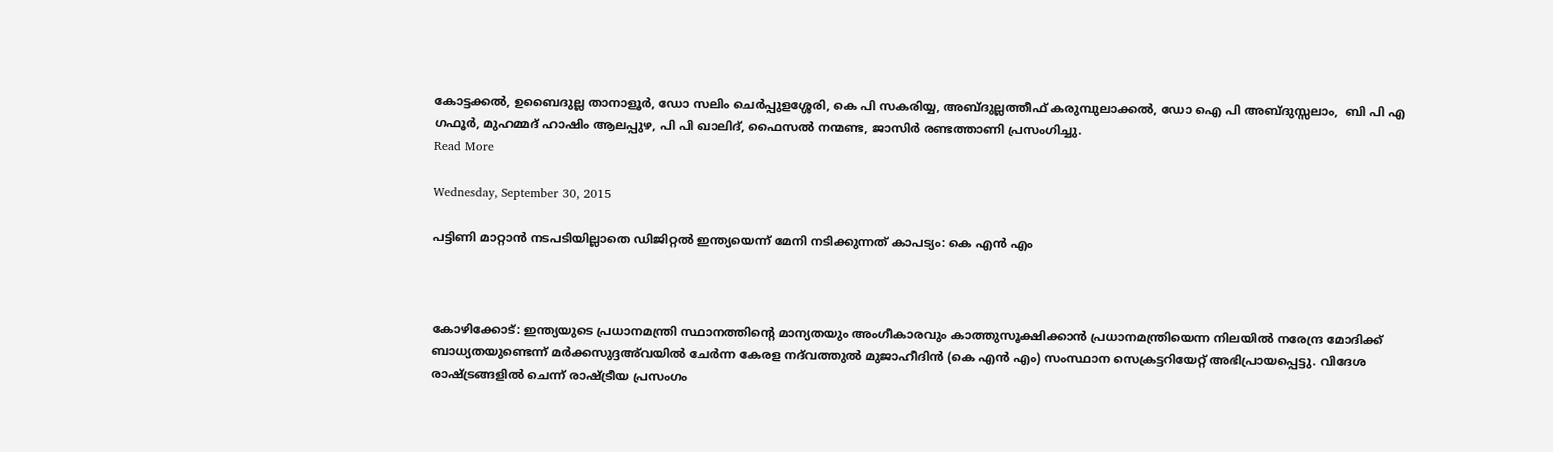കോട്ടക്കല്‍, ഉബൈദുല്ല താനാളൂര്‍, ഡോ സലിം ചെര്‍പ്പുളശ്ശേരി, കെ പി സകരിയ്യ, അബ്ദുല്ലത്തീഫ് കരുമ്പുലാക്കല്‍, ഡോ ഐ പി അബ്ദുസ്സലാം,  ബി പി എ ഗഫൂര്‍, മുഹമ്മദ് ഹാഷിം ആലപ്പുഴ, പി പി ഖാലിദ്, ഫൈസല്‍ നന്മണ്ട, ജാസിര്‍ രണ്ടത്താണി പ്രസംഗിച്ചു.
Read More

Wednesday, September 30, 2015

പട്ടിണി മാറ്റാന്‍ നടപടിയില്ലാതെ ഡിജിറ്റല്‍ ഇന്ത്യയെന്ന് മേനി നടിക്കുന്നത് കാപട്യം: കെ എന്‍ എം



കോഴിക്കോട്: ഇന്ത്യയുടെ പ്രധാനമന്ത്രി സ്ഥാനത്തിന്റെ മാന്യതയും അംഗീകാരവും കാത്തുസൂക്ഷിക്കാന്‍ പ്രധാനമന്ത്രിയെന്ന നിലയില്‍ നരേന്ദ്ര മോദിക്ക് ബാധ്യതയുണ്ടെന്ന് മര്‍ക്കസുദ്ദഅ്‌വയില്‍ ചേര്‍ന്ന കേരള നദ്‌വത്തുല്‍ മുജാഹീദിന്‍ (കെ എന്‍ എം) സംസ്ഥാന സെക്രട്ടറിയേറ്റ് അഭിപ്രായപ്പെട്ടു. വിദേശ രാഷ്ട്രങ്ങളില്‍ ചെന്ന് രാഷ്ട്രീയ പ്രസംഗം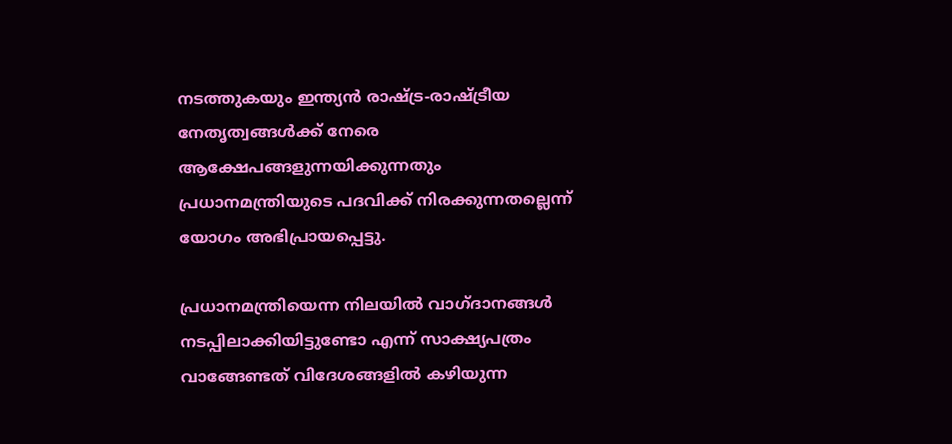നടത്തുകയും ഇന്ത്യന്‍ രാഷ്ട്ര-രാഷ്ട്രീയ നേതൃത്വങ്ങള്‍ക്ക് നേരെ ആക്ഷേപങ്ങളുന്നയിക്കുന്നതും പ്രധാനമന്ത്രിയുടെ പദവിക്ക് നിരക്കുന്നതല്ലെന്ന് യോഗം അഭിപ്രായപ്പെട്ടു.

പ്രധാനമന്ത്രിയെന്ന നിലയില്‍ വാഗ്ദാനങ്ങള്‍ നടപ്പിലാക്കിയിട്ടുണ്ടോ എന്ന് സാക്ഷ്യപത്രം വാങ്ങേണ്ടത് വിദേശങ്ങളില്‍ കഴിയുന്ന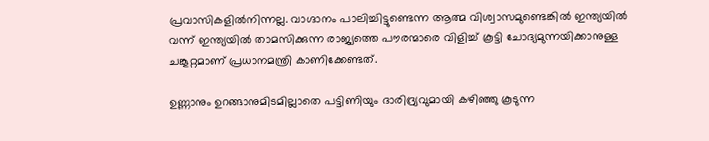പ്രവാസികളില്‍നിന്നല്ല. വാഗ്ദാനം പാലിച്ചിട്ടുണ്ടെന്ന ആത്മ വിശ്വാസമുണ്ടെങ്കില്‍ ഇന്ത്യയില്‍ വന്ന് ഇന്ത്യയില്‍ താമസിക്കുന്ന രാജ്യത്തെ പൗരന്മാരെ വിളിച്ച് കൂട്ടി ചോദ്യമുന്നയിക്കാനുള്ള ചങ്കൂറ്റമാണ് പ്രധാനമന്ത്രി കാണിക്കേണ്ടത്.

ഉണ്ണാനും ഉറങ്ങാനുമിടമില്ലാതെ പട്ടിണിയും ദാരിദ്ര്യവുമായി കഴിഞ്ഞു കൂടുന്ന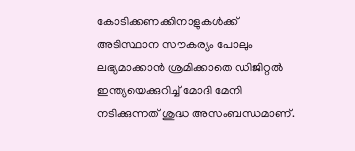കോടിക്കണക്കിനാളുകള്‍ക്ക് അടിസ്ഥാന സൗകര്യം പോലും ലഭ്യമാക്കാന്‍ ശ്രമിക്കാതെ ഡിജിറ്റല്‍ ഇന്ത്യയെക്കുറിച്ച് മോദി മേനി നടിക്കുന്നത് ശുദ്ധ അസംബന്ധമാണ്.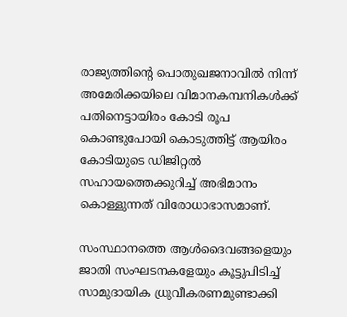രാജ്യത്തിന്റെ പൊതുഖജനാവില്‍ നിന്ന് അമേരിക്കയിലെ വിമാനകമ്പനികള്‍ക്ക് പതിനെട്ടായിരം കോടി രൂപ കൊണ്ടുപോയി കൊടുത്തിട്ട് ആയിരം കോടിയുടെ ഡിജിറ്റല്‍ സഹായത്തെക്കുറിച്ച് അഭിമാനം കൊള്ളുന്നത് വിരോധാഭാസമാണ്.

സംസ്ഥാനത്തെ ആള്‍ദൈവങ്ങളെയും ജാതി സംഘടനകളേയും കൂട്ടുപിടിച്ച് സാമുദായിക ധ്രുവീകരണമുണ്ടാക്കി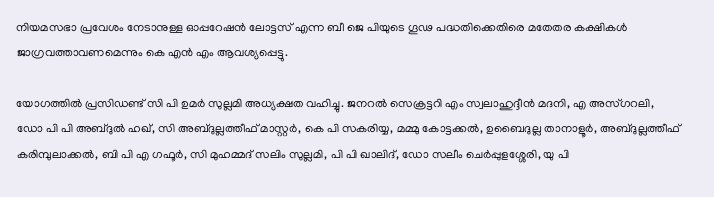നിയമസഭാ പ്രവേശം നേടാനുള്ള ഓപ്പറേഷന്‍ ലോട്ടസ് എന്ന ബീ ജെ പിയുടെ ഗൂഢ പദ്ധതിക്കെതിരെ മതേതര കക്ഷികള്‍ ജാഗ്രവത്താവണമെന്നും കെ എന്‍ എം ആവശ്യപ്പെട്ടു.

യോഗത്തില്‍ പ്രസിഡണ്ട് സി പി ഉമര്‍ സുല്ലമി അധ്യക്ഷത വഹിച്ചു. ജനറല്‍ സെക്രട്ടറി എം സ്വലാഹുദ്ദീന്‍ മദനി, എ അസ്ഗറലി, ഡോ പി പി അബ്ദുല്‍ ഹഖ്, സി അബ്ദുല്ലത്തീഫ് മാസ്റ്റര്‍, കെ പി സകരിയ്യ, മമ്മു കോട്ടക്കല്‍, ഉബൈദുല്ല താനാളൂര്‍, അബ്ദുല്ലത്തീഫ് കരിമ്പുലാക്കല്‍, ബി പി എ ഗഫൂര്‍, സി മുഹമ്മദ് സലിം സുല്ലമി, പി പി ഖാലിദ്, ഡോ സലീം ചെര്‍പ്പുളശ്ശേരി, യു പി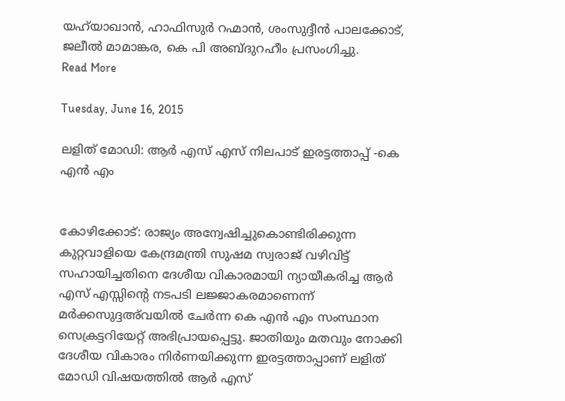യഹ്‌യാഖാന്‍, ഹാഫിസുര്‍ റഹ്മാന്‍, ശംസുദ്ദീന്‍ പാലക്കോട്, ജലീല്‍ മാമാങ്കര, കെ പി അബ്ദുറഹീം പ്രസംഗിച്ചു.
Read More

Tuesday, June 16, 2015

ലളിത് മോഡി: ആര്‍ എസ് എസ് നിലപാട് ഇരട്ടത്താപ്പ് -കെ എന്‍ എം


കോഴിക്കോട്: രാജ്യം അന്വേഷിച്ചുകൊണ്ടിരിക്കുന്ന കുറ്റവാളിയെ കേന്ദ്രമന്ത്രി സുഷമ സ്വരാജ് വഴിവിട്ട് സഹായിച്ചതിനെ ദേശീയ വികാരമായി ന്യായീകരിച്ച ആര്‍ എസ് എസ്സിന്റെ നടപടി ലജ്ജാകരമാണെന്ന് മര്‍ക്കസുദ്ദഅ്‌വയില്‍ ചേര്‍ന്ന കെ എന്‍ എം സംസ്ഥാന സെക്രട്ടറിയേറ്റ് അഭിപ്രായപ്പെട്ടു. ജാതിയും മതവും നോക്കി ദേശീയ വികാരം നിര്‍ണയിക്കുന്ന ഇരട്ടത്താപ്പാണ് ലളിത് മോഡി വിഷയത്തില്‍ ആര്‍ എസ്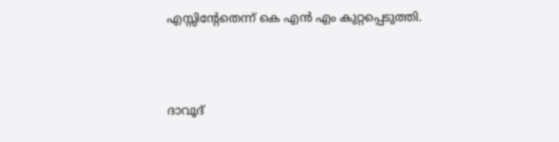എസ്സിന്റേതെന്ന് കെ എന്‍ എം കുറ്റപ്പെടുത്തി.



ദാവൂദ്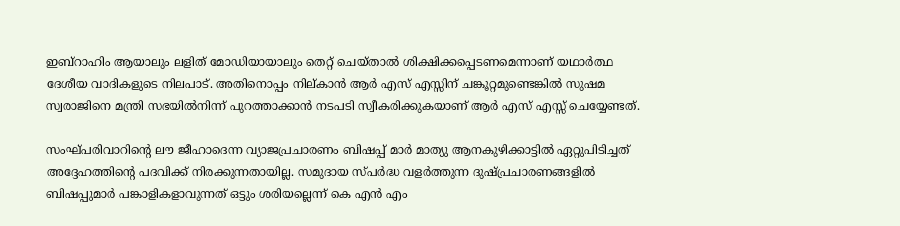ഇബ്‌റാഹിം ആയാലും ലളിത് മോഡിയായാലും തെറ്റ് ചെയ്താല്‍ ശിക്ഷിക്കപ്പെടണമെന്നാണ് യഥാര്‍ത്ഥ ദേശീയ വാദികളുടെ നിലപാട്. അതിനൊപ്പം നില്കാന്‍ ആര്‍ എസ് എസ്സിന് ചങ്കൂറ്റമുണ്ടെങ്കില്‍ സുഷമ സ്വരാജിനെ മന്ത്രി സഭയില്‍നിന്ന് പുറത്താക്കാന്‍ നടപടി സ്വീകരിക്കുകയാണ് ആര്‍ എസ് എസ്സ് ചെയ്യേണ്ടത്.

സംഘ്പരിവാറിന്റെ ലൗ ജീഹാദെന്ന വ്യാജപ്രചാരണം ബിഷപ്പ് മാര്‍ മാത്യു ആനകുഴിക്കാട്ടില്‍ ഏറ്റുപിടിച്ചത് അദ്ദേഹത്തിന്റെ പദവിക്ക് നിരക്കുന്നതായില്ല. സമുദായ സ്പര്‍ദ്ധ വളര്‍ത്തുന്ന ദുഷ്പ്രചാരണങ്ങളില്‍ ബിഷപ്പുമാര്‍ പങ്കാളികളാവുന്നത് ഒട്ടും ശരിയല്ലെന്ന് കെ എന്‍ എം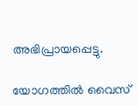അഭിപ്രായപ്പെട്ടു.

യോഗത്തില്‍ വൈസ്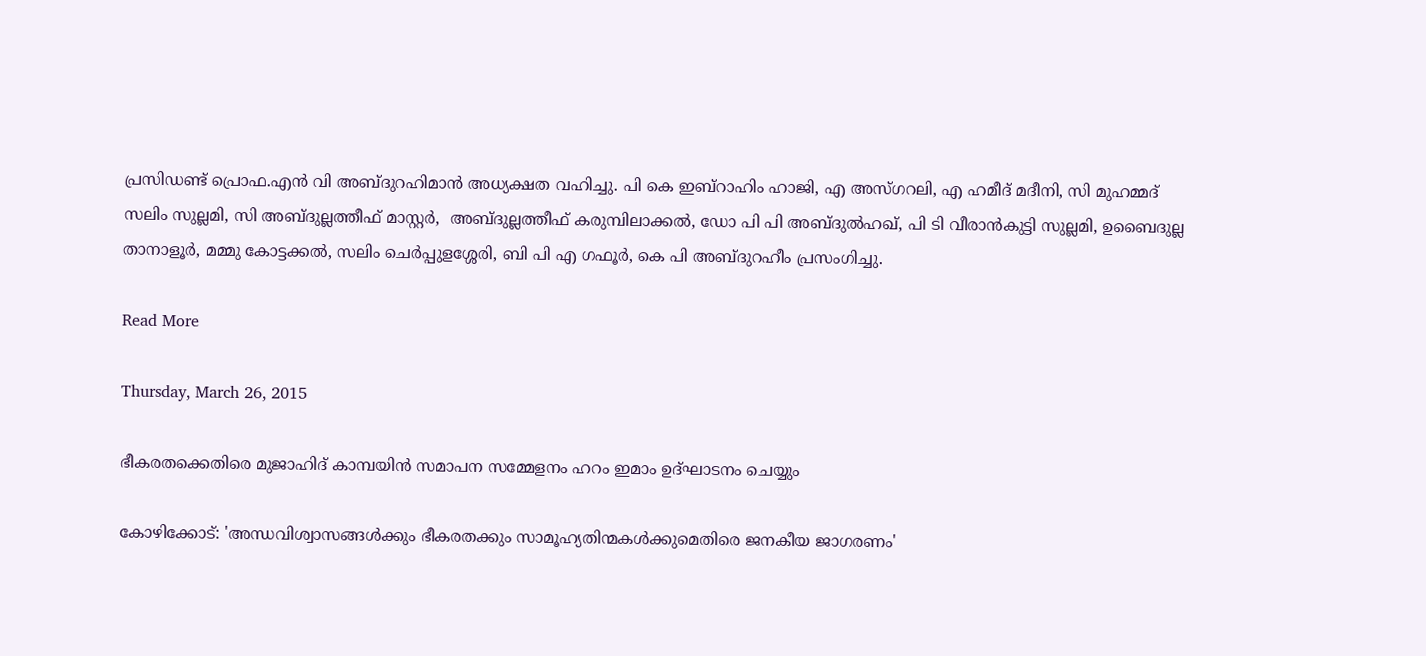പ്രസിഡണ്ട് പ്രൊഫ.എന്‍ വി അബ്ദുറഹിമാന്‍ അധ്യക്ഷത വഹിച്ചു. പി കെ ഇബ്‌റാഹിം ഹാജി, എ അസ്ഗറലി, എ ഹമീദ് മദീനി, സി മുഹമ്മദ് സലിം സുല്ലമി, സി അബ്ദുല്ലത്തീഫ് മാസ്റ്റര്‍,  അബ്ദുല്ലത്തീഫ് കരുമ്പിലാക്കല്‍, ഡോ പി പി അബ്ദുല്‍ഹഖ്, പി ടി വീരാന്‍കുട്ടി സുല്ലമി, ഉബൈദുല്ല താനാളൂര്‍, മമ്മു കോട്ടക്കല്‍, സലിം ചെര്‍പ്പുളശ്ശേരി, ബി പി എ ഗഫൂര്‍, കെ പി അബ്ദുറഹീം പ്രസംഗിച്ചു.

Read More

Thursday, March 26, 2015

ഭീകരതക്കെതിരെ മുജാഹിദ് കാമ്പയിന്‍ സമാപന സമ്മേളനം ഹറം ഇമാം ഉദ്ഘാടനം ചെയ്യും

കോഴിക്കോട്: 'അന്ധവിശ്വാസങ്ങള്‍ക്കും ഭീകരതക്കും സാമൂഹ്യതിന്മകള്‍ക്കുമെതിരെ ജനകീയ ജാഗരണം'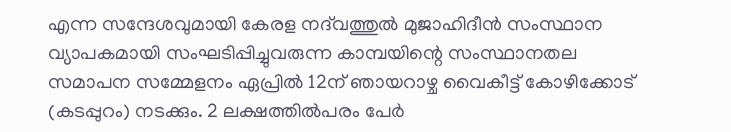എന്ന സന്ദേശവുമായി കേരള നദ്‌വത്തുല്‍ മുജാഹിദീന്‍ സംസ്ഥാന വ്യാപകമായി സംഘടിപ്പിച്ചുവരുന്ന കാമ്പയിന്റെ സംസ്ഥാനതല സമാപന സമ്മേളനം ഏപ്രില്‍ 12ന് ഞായറാഴ്ച വൈകീട്ട് കോഴിക്കോട് (കടപ്പുറം) നടക്കും. 2 ലക്ഷത്തില്‍പരം പേര്‍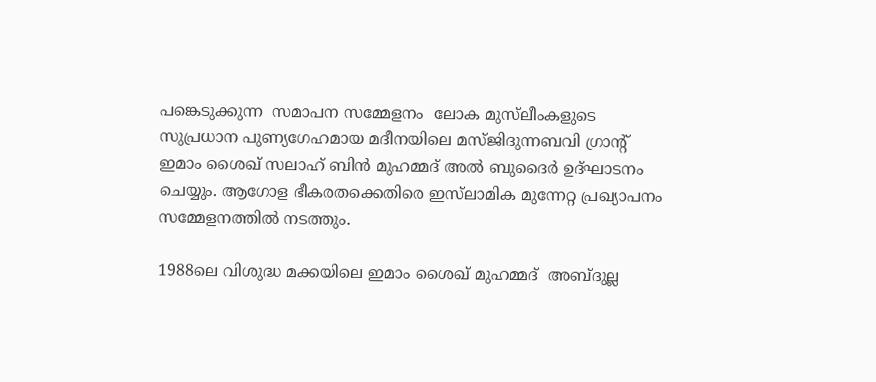പങ്കെടുക്കുന്ന  സമാപന സമ്മേളനം  ലോക മുസ്‌ലീംകളുടെ സുപ്രധാന പുണ്യഗേഹമായ മദീനയിലെ മസ്ജിദുന്നബവി ഗ്രാന്റ് ഇമാം ശൈഖ് സലാഹ് ബിന്‍ മുഹമ്മദ് അല്‍ ബുദൈര്‍ ഉദ്ഘാടനം ചെയ്യും. ആഗോള ഭീകരതക്കെതിരെ ഇസ്‌ലാമിക മുന്നേറ്റ പ്രഖ്യാപനം സമ്മേളനത്തില്‍ നടത്തും.

1988ലെ വിശുദ്ധ മക്കയിലെ ഇമാം ശൈഖ് മുഹമ്മദ്  അബ്ദുല്ല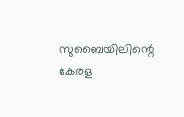സുബൈയിലിന്റെ കേരള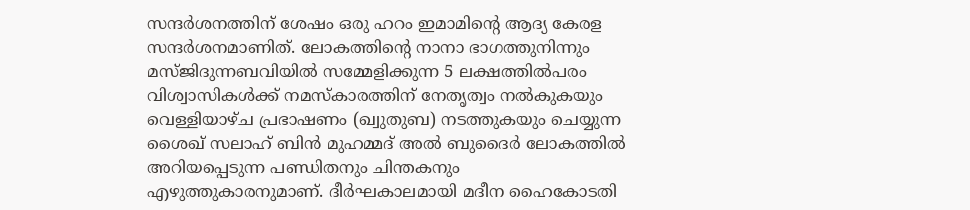സന്ദര്‍ശനത്തിന് ശേഷം ഒരു ഹറം ഇമാമിന്റെ ആദ്യ കേരള സന്ദര്‍ശനമാണിത്. ലോകത്തിന്റെ നാനാ ഭാഗത്തുനിന്നും മസ്ജിദുന്നബവിയില്‍ സമ്മേളിക്കുന്ന 5 ലക്ഷത്തില്‍പരം വിശ്വാസികള്‍ക്ക് നമസ്‌കാരത്തിന് നേതൃത്വം നല്‍കുകയും വെള്ളിയാഴ്ച പ്രഭാഷണം (ഖ്വുതുബ) നടത്തുകയും ചെയ്യുന്ന ശൈഖ് സലാഹ് ബിന്‍ മുഹമ്മദ് അല്‍ ബുദൈര്‍ ലോകത്തില്‍ അറിയപ്പെടുന്ന പണ്ഡിതനും ചിന്തകനും എഴുത്തുകാരനുമാണ്. ദീര്‍ഘകാലമായി മദീന ഹൈകോടതി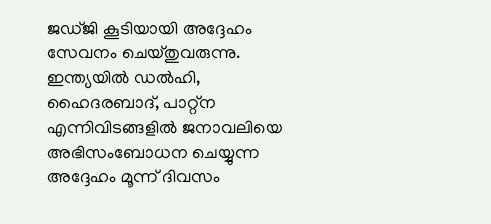ജഡ്ജി കൂടിയായി അദ്ദേഹം സേവനം ചെയ്തുവരുന്നു. ഇന്ത്യയില്‍ ഡല്‍ഹി, ഹൈദരബാദ്, പാറ്റ്‌ന എന്നിവിടങ്ങളില്‍ ജനാവലിയെ അഭിസംബോധന ചെയ്യുന്ന അദ്ദേഹം മൂന്ന് ദിവസം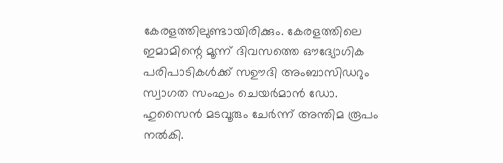കേരളത്തിലുണ്ടായിരിക്കും. കേരളത്തിലെ ഇമാമിന്റെ മൂന്ന് ദിവസത്തെ ഔദ്യോഗിക പരിപാടികള്‍ക്ക് സഊദി അംബാസിഡറും സ്വാഗത സംഘം ചെയര്‍മാന്‍ ഡോ. ഹുസൈന്‍ മടവൂരും ചേര്‍ന്ന് അന്തിമ രൂപം നല്‍കി.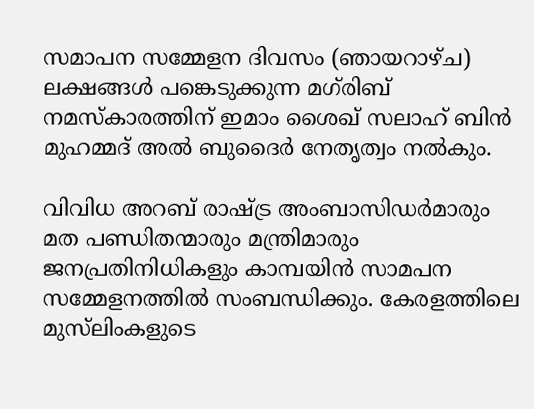സമാപന സമ്മേളന ദിവസം (ഞായറാഴ്ച) ലക്ഷങ്ങള്‍ പങ്കെടുക്കുന്ന മഗ്‌രിബ് നമസ്‌കാരത്തിന് ഇമാം ശൈഖ് സലാഹ് ബിന്‍ മുഹമ്മദ് അല്‍ ബുദൈര്‍ നേതൃത്വം നല്‍കും.

വിവിധ അറബ് രാഷ്ട്ര അംബാസിഡര്‍മാരും മത പണ്ഡിതന്മാരും മന്ത്രിമാരും ജനപ്രതിനിധികളും കാമ്പയിന്‍ സാമപന സമ്മേളനത്തില്‍ സംബന്ധിക്കും. കേരളത്തിലെ മുസ്‌ലിംകളുടെ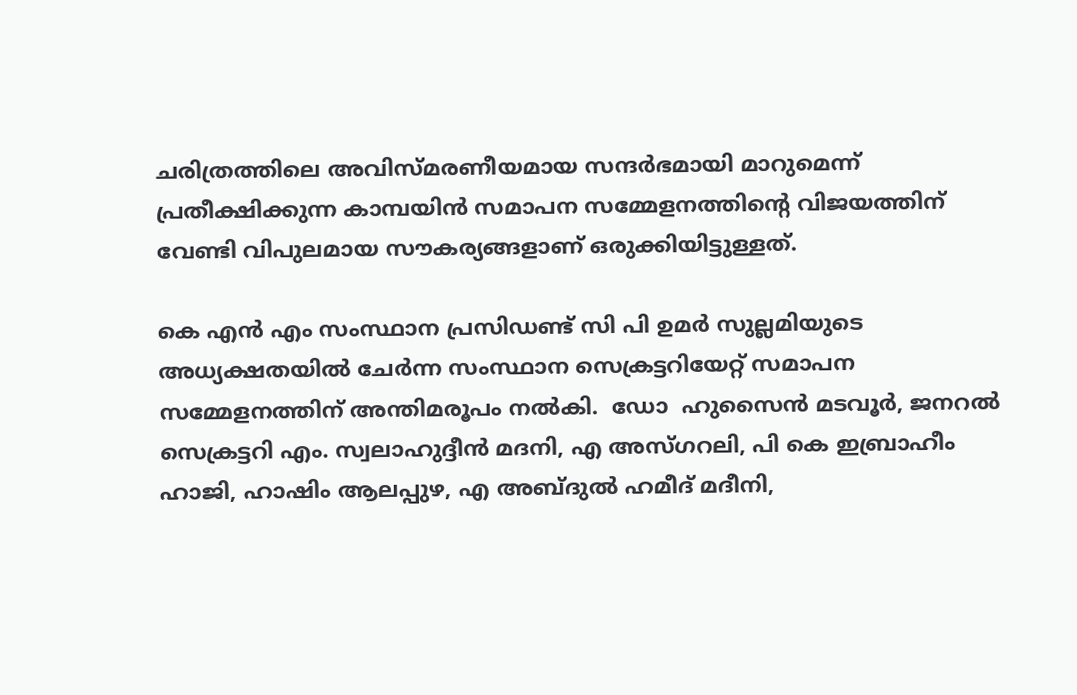ചരിത്രത്തിലെ അവിസ്മരണീയമായ സന്ദര്‍ഭമായി മാറുമെന്ന് പ്രതീക്ഷിക്കുന്ന കാമ്പയിന്‍ സമാപന സമ്മേളനത്തിന്റെ വിജയത്തിന് വേണ്ടി വിപുലമായ സൗകര്യങ്ങളാണ് ഒരുക്കിയിട്ടുള്ളത്.

കെ എന്‍ എം സംസ്ഥാന പ്രസിഡണ്ട് സി പി ഉമര്‍ സുല്ലമിയുടെ അധ്യക്ഷതയില്‍ ചേര്‍ന്ന സംസ്ഥാന സെക്രട്ടറിയേറ്റ് സമാപന സമ്മേളനത്തിന് അന്തിമരൂപം നല്‍കി.  ഡോ  ഹുസൈന്‍ മടവൂര്‍, ജനറല്‍ സെക്രട്ടറി എം. സ്വലാഹുദ്ദീന്‍ മദനി, എ അസ്ഗറലി, പി കെ ഇബ്രാഹീം ഹാജി, ഹാഷിം ആലപ്പുഴ, എ അബ്ദുല്‍ ഹമീദ് മദീനി,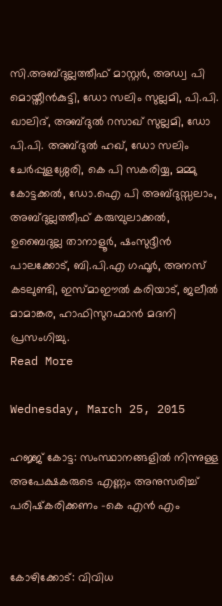സി.അബ്ദുല്ലത്തീഫ് മാസ്റ്റര്‍, അഡ്വ പി മൊയ്തീന്‍കുട്ടി, ഡോ സലിം സുല്ലമി, പി.പി. ഖാലിദ്, അബ്ദുല്‍ റസാഖ് സുല്ലമി, ഡോ പി.പി. അബ്ദുല്‍ ഹഖ്, ഡോ സലിം ചേര്‍പ്പുളശ്ശേരി, കെ പി സകരിയ്യ, മമ്മു കോട്ടക്കല്‍, ഡോ.ഐ പി അബ്ദുസ്സലാം,  അബ്ദുല്ലത്തീഫ് കരുമ്പുലാക്കല്‍, ഉബൈദുല്ല താനാളൂര്‍, ഷംസുദ്ദീന്‍ പാലക്കോട്, ബി.പി.എ ഗഫൂര്‍, അനസ് കടലുണ്ടി, ഇസ്മാഈല്‍ കരിയാട്, ജലീല്‍ മാമാങ്കര, ഹാഫിസുറഹ്മാന്‍ മദനി പ്രസംഗിച്ചു.
Read More

Wednesday, March 25, 2015

ഹജ്ജ് കോട്ട: സംസ്ഥാനങ്ങളില്‍ നിന്നുള്ള അപേക്ഷകരുടെ എണ്ണം അനുസരിച്ച് പരിഷ്‌കരിക്കണം -കെ എന്‍ എം


കോഴിക്കോട്: വിവിധ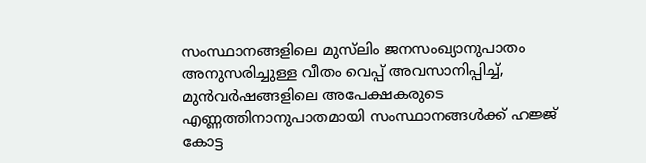സംസ്ഥാനങ്ങളിലെ മുസ്‌ലിം ജനസംഖ്യാനുപാതം അനുസരിച്ചുള്ള വീതം വെപ്പ് അവസാനിപ്പിച്ച്, മുന്‍വര്‍ഷങ്ങളിലെ അപേക്ഷകരുടെ എണ്ണത്തിനാനുപാതമായി സംസ്ഥാനങ്ങള്‍ക്ക് ഹജ്ജ് കോട്ട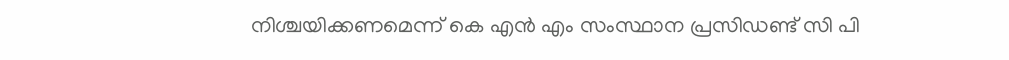നിശ്ചയിക്കണമെന്ന് കെ എന്‍ എം സംസ്ഥാന പ്രസിഡണ്ട് സി പി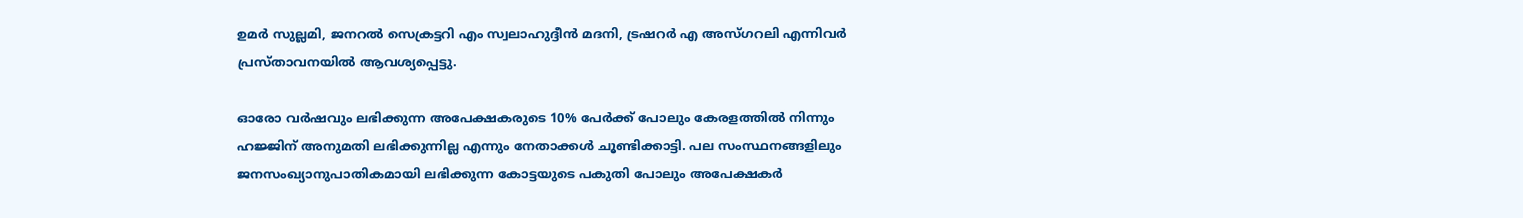ഉമര്‍ സുല്ലമി, ജനറല്‍ സെക്രട്ടറി എം സ്വലാഹുദ്ദീന്‍ മദനി, ട്രഷറര്‍ എ അസ്ഗറലി എന്നിവര്‍ പ്രസ്താവനയില്‍ ആവശ്യപ്പെട്ടു.

ഓരോ വര്‍ഷവും ലഭിക്കുന്ന അപേക്ഷകരുടെ 10% പേര്‍ക്ക് പോലും കേരളത്തില്‍ നിന്നും ഹജ്ജിന് അനുമതി ലഭിക്കുന്നില്ല എന്നും നേതാക്കള്‍ ചൂണ്ടിക്കാട്ടി. പല സംസ്ഥനങ്ങളിലും ജനസംഖ്യാനുപാതികമായി ലഭിക്കുന്ന കോട്ടയുടെ പകുതി പോലും അപേക്ഷകര്‍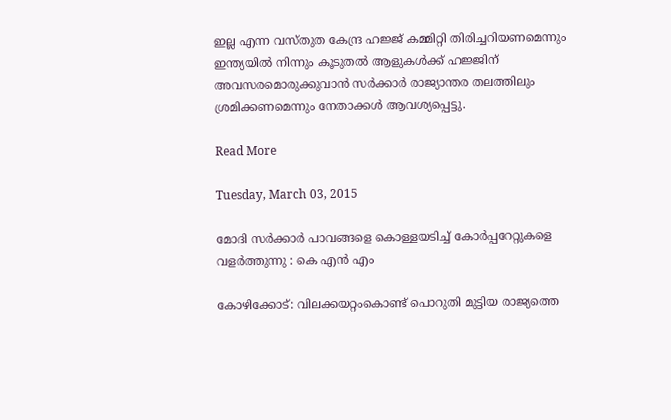ഇല്ല എന്ന വസ്തുത കേന്ദ്ര ഹജ്ജ് കമ്മിറ്റി തിരിച്ചറിയണമെന്നും ഇന്ത്യയില്‍ നിന്നും കൂടുതല്‍ ആളുകള്‍ക്ക് ഹജ്ജിന് അവസരമൊരുക്കുവാന്‍ സര്‍ക്കാര്‍ രാജ്യാന്തര തലത്തിലും ശ്രമിക്കണമെന്നും നേതാക്കള്‍ ആവശ്യപ്പെട്ടു.

Read More

Tuesday, March 03, 2015

മോദി സര്‍ക്കാര്‍ പാവങ്ങളെ കൊള്ളയടിച്ച് കോര്‍പ്പറേറ്റുകളെ വളര്‍ത്തുന്നു : കെ എന്‍ എം

കോഴിക്കോട്: വിലക്കയറ്റംകൊണ്ട് പൊറുതി മുട്ടിയ രാജ്യത്തെ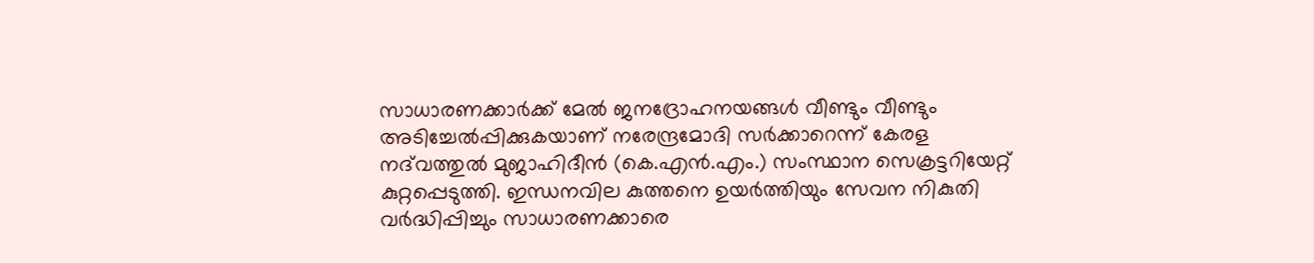സാധാരണക്കാര്‍ക്ക് മേല്‍ ജനദ്രോഹനയങ്ങള്‍ വീണ്ടും വീണ്ടും അടിച്ചേല്‍പ്പിക്കുകയാണ് നരേന്ദ്രമോദി സര്‍ക്കാറെന്ന് കേരള നദ്‌വത്തുല്‍ മുജാഹിദീന്‍ (കെ.എന്‍.എം.) സംസ്ഥാന സെക്രട്ടറിയേറ്റ് കുറ്റപ്പെടുത്തി. ഇന്ധനവില കുത്തനെ ഉയര്‍ത്തിയും സേവന നികുതി വര്‍ദ്ധിപ്പിച്ചും സാധാരണക്കാരെ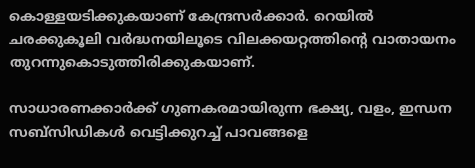കൊള്ളയടിക്കുകയാണ് കേന്ദ്രസര്‍ക്കാര്‍. റെയില്‍ ചരക്കുകൂലി വര്‍ദ്ധനയിലൂടെ വിലക്കയറ്റത്തിന്റെ വാതായനം തുറന്നുകൊടുത്തിരിക്കുകയാണ്.

സാധാരണക്കാര്‍ക്ക് ഗുണകരമായിരുന്ന ഭക്ഷ്യ, വളം, ഇന്ധന സബ്‌സിഡികള്‍ വെട്ടിക്കുറച്ച് പാവങ്ങളെ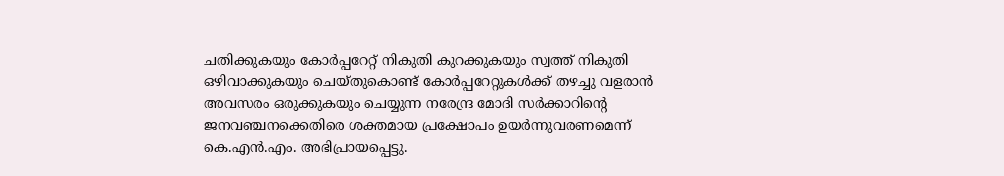ചതിക്കുകയും കോര്‍പ്പറേറ്റ് നികുതി കുറക്കുകയും സ്വത്ത് നികുതി ഒഴിവാക്കുകയും ചെയ്തുകൊണ്ട് കോര്‍പ്പറേറ്റുകള്‍ക്ക് തഴച്ചു വളരാന്‍ അവസരം ഒരുക്കുകയും ചെയ്യുന്ന നരേന്ദ്ര മോദി സര്‍ക്കാറിന്റെ ജനവഞ്ചനക്കെതിരെ ശക്തമായ പ്രക്ഷോപം ഉയര്‍ന്നുവരണമെന്ന് കെ.എന്‍.എം. അഭിപ്രായപ്പെട്ടു.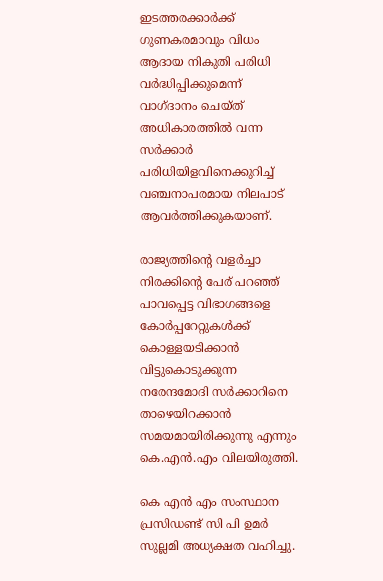ഇടത്തരക്കാര്‍ക്ക് ഗുണകരമാവും വിധം ആദായ നികുതി പരിധി വര്‍ദ്ധിപ്പിക്കുമെന്ന് വാഗ്ദാനം ചെയ്ത് അധികാരത്തില്‍ വന്ന സര്‍ക്കാര്‍ പരിധിയിളവിനെക്കുറിച്ച് വഞ്ചനാപരമായ നിലപാട് ആവര്‍ത്തിക്കുകയാണ്.

രാജ്യത്തിന്റെ വളര്‍ച്ചാ നിരക്കിന്റെ പേര് പറഞ്ഞ് പാവപ്പെട്ട വിഭാഗങ്ങളെ കോര്‍പ്പറേറ്റുകള്‍ക്ക് കൊള്ളയടിക്കാന്‍ വിട്ടുകൊടുക്കുന്ന നരേന്ദമോദി സര്‍ക്കാറിനെ താഴെയിറക്കാന്‍ സമയമായിരിക്കുന്നു എന്നും കെ.എന്‍.എം വിലയിരുത്തി.

കെ എന്‍ എം സംസ്ഥാന പ്രസിഡണ്ട് സി പി ഉമര്‍ സുല്ലമി അധ്യക്ഷത വഹിച്ചു.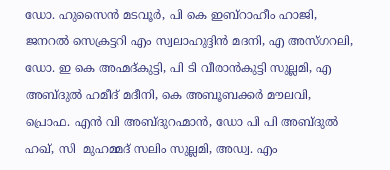ഡോ. ഹുസൈന്‍ മടവൂര്‍, പി കെ ഇബ്‌റാഹീം ഹാജി, ജനറല്‍ സെക്രട്ടറി എം സ്വലാഹുദ്ദിന്‍ മദനി, എ അസ്ഗറലി, ഡോ. ഇ കെ അഹ്മദ്കുട്ടി, പി ടി വീരാന്‍കുട്ടി സുല്ലമി, എ അബ്ദുല്‍ ഹമീദ് മദീനി, കെ അബൂബക്കര്‍ മൗലവി, പ്രൊഫ. എന്‍ വി അബ്ദുറഹ്മാന്‍, ഡോ പി പി അബ്ദുല്‍ ഹഖ്, സി  മുഹമ്മദ് സലിം സുല്ലമി, അഡ്വ. എം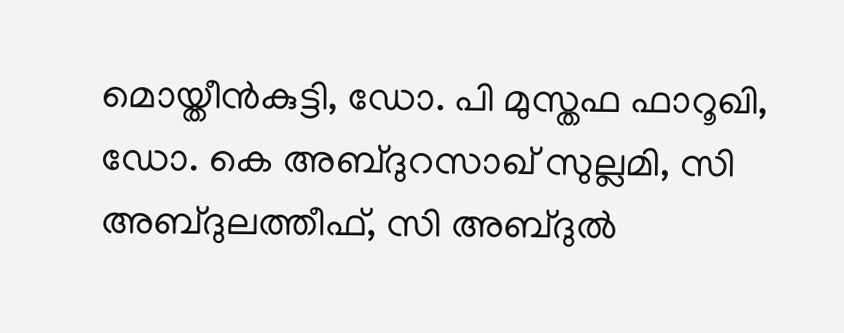മൊയ്തീന്‍കുട്ടി, ഡോ. പി മുസ്തഫ ഫാറൂഖി, ഡോ. കെ അബ്ദുറസാഖ് സുല്ലമി, സി അബ്ദുലത്തീഫ്, സി അബ്ദുല്‍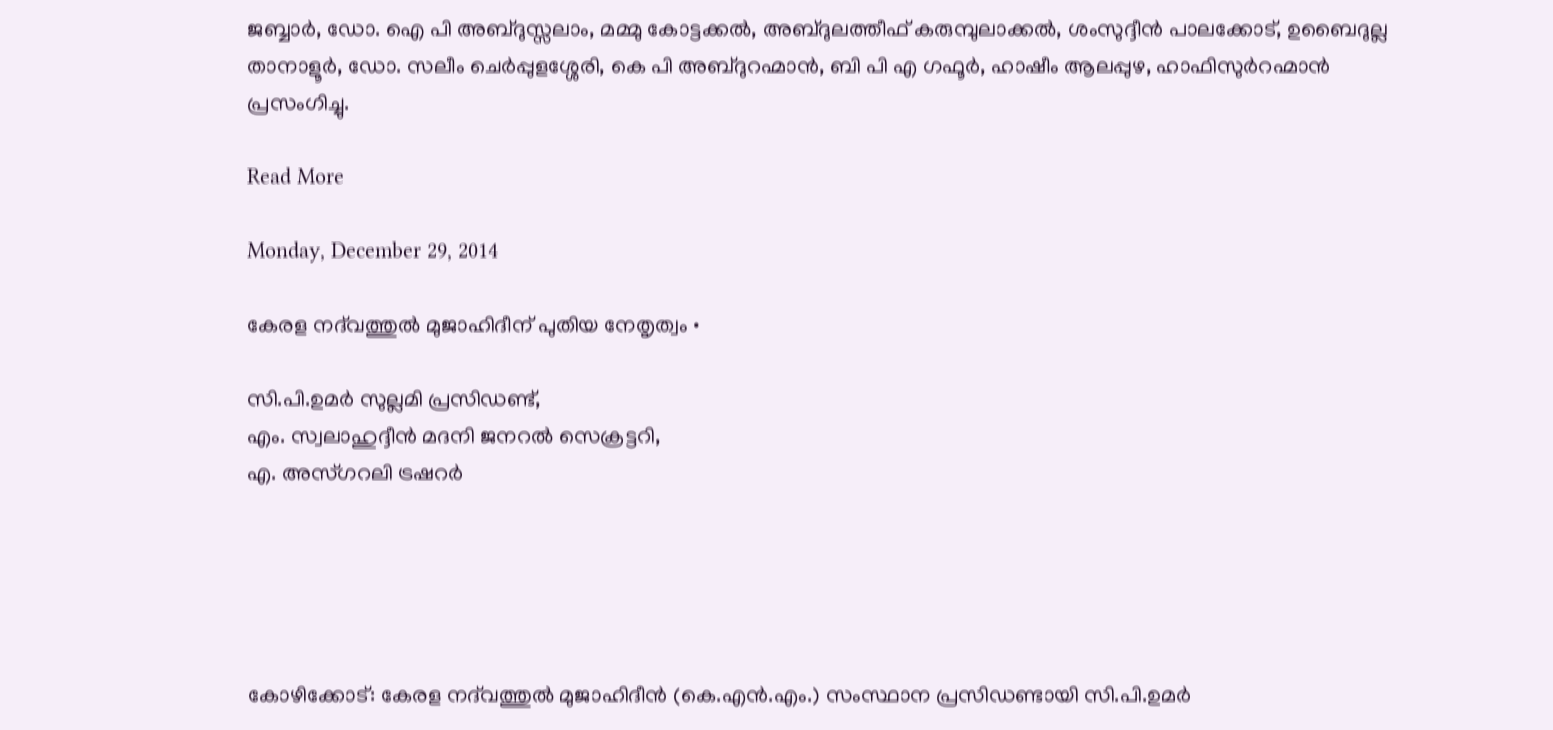ജബ്ബാര്‍, ഡോ. ഐ പി അബ്ദുസ്സലാം, മമ്മു കോട്ടക്കല്‍, അബ്ദുലത്തീഫ് കരുമ്പുലാക്കല്‍, ശംസുദ്ദീന്‍ പാലക്കോട്, ഉബൈദുല്ല താനാളൂര്‍, ഡോ. സലീം ചെര്‍പ്പുളശ്ശേരി, കെ പി അബ്ദുറഹ്മാന്‍, ബി പി എ ഗഫൂര്‍, ഹാഷീം ആലപ്പുഴ, ഹാഫിസുര്‍റഹ്മാന്‍ പ്രസംഗിച്ചു.

Read More

Monday, December 29, 2014

കേരള നദ്‌വത്തുല്‍ മുജാഹിദീന് പുതിയ നേതൃത്വം •

സി.പി.ഉമര്‍ സുല്ലമി പ്രസിഡണ്ട്,
എം. സ്വലാഹുദ്ദീന്‍ മദനി ജനറല്‍ സെക്രട്ടറി,
എ. അസ്ഗറലി ട്രഷറര്‍





കോഴിക്കോട്: കേരള നദ്‌വത്തുല്‍ മുജാഹിദീന്‍ (കെ.എന്‍.എം.) സംസ്ഥാന പ്രസിഡണ്ടായി സി.പി.ഉമര്‍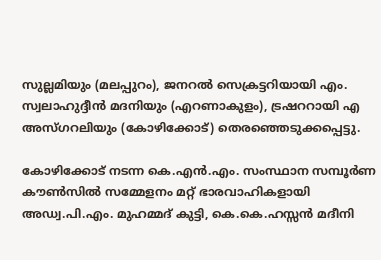സുല്ലമിയും (മലപ്പുറം), ജനറല്‍ സെക്രട്ടറിയായി എം. സ്വലാഹുദ്ദീന്‍ മദനിയും (എറണാകുളം), ട്രഷററായി എ അസ്ഗറലിയും (കോഴിക്കോട്) തെരഞ്ഞെടുക്കപ്പെട്ടു.

കോഴിക്കോട് നടന്ന കെ.എന്‍.എം. സംസ്ഥാന സമ്പൂര്‍ണ കൗണ്‍സില്‍ സമ്മേളനം മറ്റ് ഭാരവാഹികളായി അഡ്വ.പി.എം. മുഹമ്മദ് കുട്ടി, കെ.കെ.ഹസ്സന്‍ മദീനി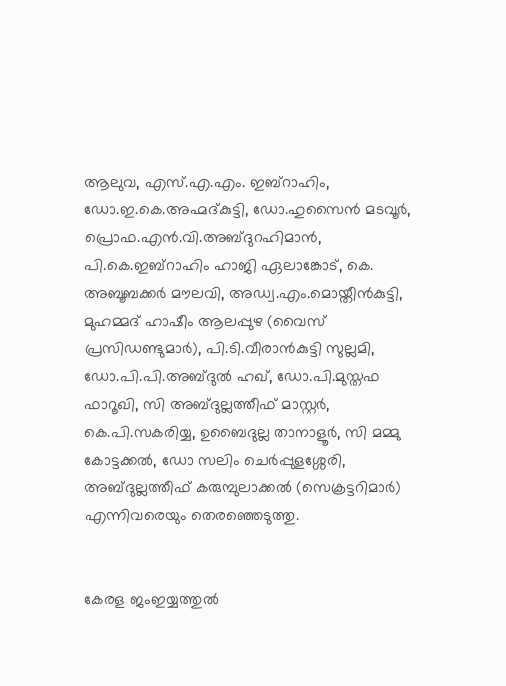ആലുവ, എസ്.എ.എം. ഇബ്‌റാഹിം, ഡോ.ഇ.കെ.അഹ്മദ്കുട്ടി, ഡോ.ഹുസൈന്‍ മടവൂര്‍, പ്രൊഫ.എന്‍.വി.അബ്ദുറഹിമാന്‍, പി.കെ.ഇബ്‌റാഹിം ഹാജി ഏലാങ്കോട്, കെ. അബൂബക്കര്‍ മൗലവി, അഡ്വ.എം.മൊയ്തീന്‍കുട്ടി,  മുഹമ്മദ് ഹാഷീം ആലപ്പുഴ (വൈസ് പ്രസിഡണ്ടുമാര്‍), പി.ടി.വീരാന്‍കുട്ടി സുല്ലമി, ഡോ.പി.പി.അബ്ദുല്‍ ഹഖ്, ഡോ.പി.മുസ്തഫ ഫാറൂഖി, സി അബ്ദുല്ലത്തീഫ് മാസ്റ്റര്‍, കെ.പി.സകരിയ്യ, ഉബൈദുല്ല താനാളൂര്‍, സി മമ്മു കോട്ടക്കല്‍, ഡോ സലിം ചെര്‍പ്പുളശ്ശേരി, അബ്ദുല്ലത്തീഫ് കരുമ്പുലാക്കല്‍ (സെക്രട്ടറിമാര്‍) എന്നിവരെയും തെരഞ്ഞെടുത്തു.


കേരള ജംഇയ്യത്തുല്‍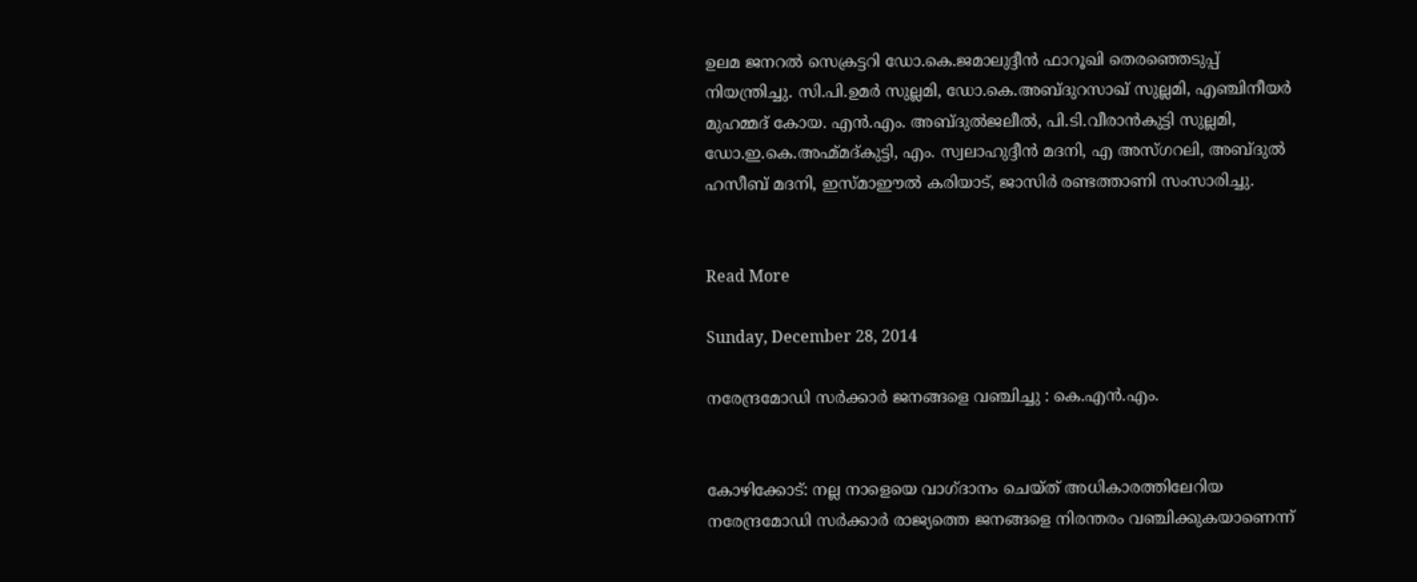ഉലമ ജനറല്‍ സെക്രട്ടറി ഡോ.കെ.ജമാലുദ്ദീന്‍ ഫാറൂഖി തെരഞ്ഞെടുപ്പ് നിയന്ത്രിച്ചു. സി.പി.ഉമര്‍ സുല്ലമി, ഡോ.കെ.അബ്ദുറസാഖ് സുല്ലമി, എഞ്ചിനീയര്‍ മുഹമ്മദ് കോയ. എന്‍.എം. അബ്ദുല്‍ജലീല്‍, പി.ടി.വീരാന്‍കുട്ടി സുല്ലമി, ഡോ.ഇ.കെ.അഹ്മ്മദ്കുട്ടി, എം. സ്വലാഹുദ്ദീന്‍ മദനി, എ അസ്ഗറലി, അബ്ദുല്‍ ഹസീബ് മദനി, ഇസ്മാഈല്‍ കരിയാട്, ജാസിര്‍ രണ്ടത്താണി സംസാരിച്ചു.


Read More

Sunday, December 28, 2014

നരേന്ദ്രമോഡി സര്‍ക്കാര്‍ ജനങ്ങളെ വഞ്ചിച്ചു : കെ.എന്‍.എം.


കോഴിക്കോട്: നല്ല നാളെയെ വാഗ്ദാനം ചെയ്ത് അധികാരത്തിലേറിയ നരേന്ദ്രമോഡി സര്‍ക്കാര്‍ രാജ്യത്തെ ജനങ്ങളെ നിരന്തരം വഞ്ചിക്കുകയാണെന്ന്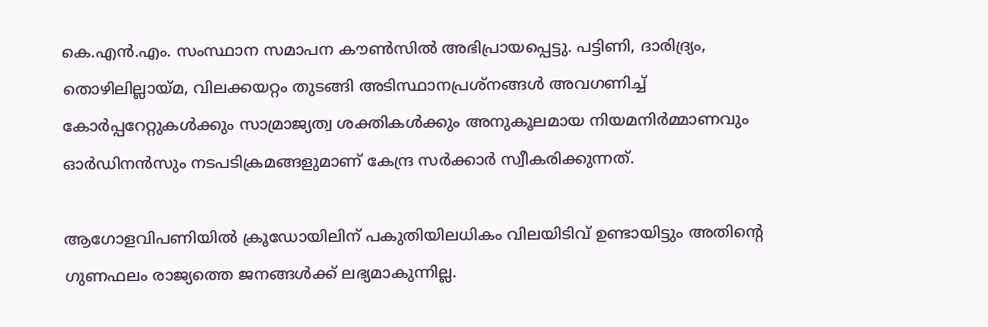കെ.എന്‍.എം. സംസ്ഥാന സമാപന കൗണ്‍സില്‍ അഭിപ്രായപ്പെട്ടു. പട്ടിണി, ദാരിദ്ര്യം, തൊഴിലില്ലായ്മ, വിലക്കയറ്റം തുടങ്ങി അടിസ്ഥാനപ്രശ്‌നങ്ങള്‍ അവഗണിച്ച് കോര്‍പ്പറേറ്റുകള്‍ക്കും സാമ്രാജ്യത്വ ശക്തികള്‍ക്കും അനുകൂലമായ നിയമനിര്‍മ്മാണവും ഓര്‍ഡിനന്‍സും നടപടിക്രമങ്ങളുമാണ് കേന്ദ്ര സര്‍ക്കാര്‍ സ്വീകരിക്കുന്നത്.

ആഗോളവിപണിയില്‍ ക്രൂഡോയിലിന് പകുതിയിലധികം വിലയിടിവ് ഉണ്ടായിട്ടും അതിന്റെ ഗുണഫലം രാജ്യത്തെ ജനങ്ങള്‍ക്ക് ലഭ്യമാകുന്നില്ല.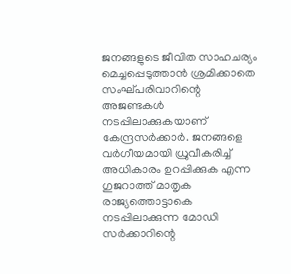ജനങ്ങളുടെ ജീവിത സാഹചര്യം മെച്ചപ്പെടുത്താന്‍ ശ്രമിക്കാതെ സംഘ്പരിവാറിന്റെ അജണ്ടകള്‍ നടപ്പിലാക്കുകയാണ് കേന്ദ്രസര്‍ക്കാര്‍. ജനങ്ങളെ വര്‍ഗീയമായി ധ്രുവീകരിച്ച് അധികാരം ഉറപ്പിക്കുക എന്ന ഗുജറാത്ത് മാതൃക രാജ്യത്തൊട്ടാകെ നടപ്പിലാക്കുന്ന മോഡി സര്‍ക്കാറിന്റെ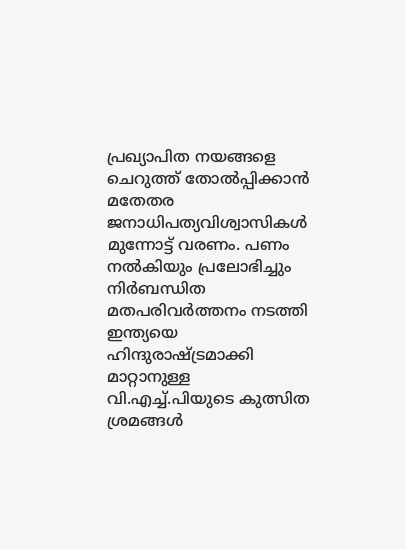പ്രഖ്യാപിത നയങ്ങളെ ചെറുത്ത് തോല്‍പ്പിക്കാന്‍ മതേതര ജനാധിപത്യവിശ്വാസികള്‍ മുന്നോട്ട് വരണം. പണം നല്‍കിയും പ്രലോഭിച്ചും നിര്‍ബന്ധിത മതപരിവര്‍ത്തനം നടത്തി ഇന്ത്യയെ ഹിന്ദുരാഷ്ട്രമാക്കി മാറ്റാനുള്ള വി.എച്ച്.പിയുടെ കുത്സിത ശ്രമങ്ങള്‍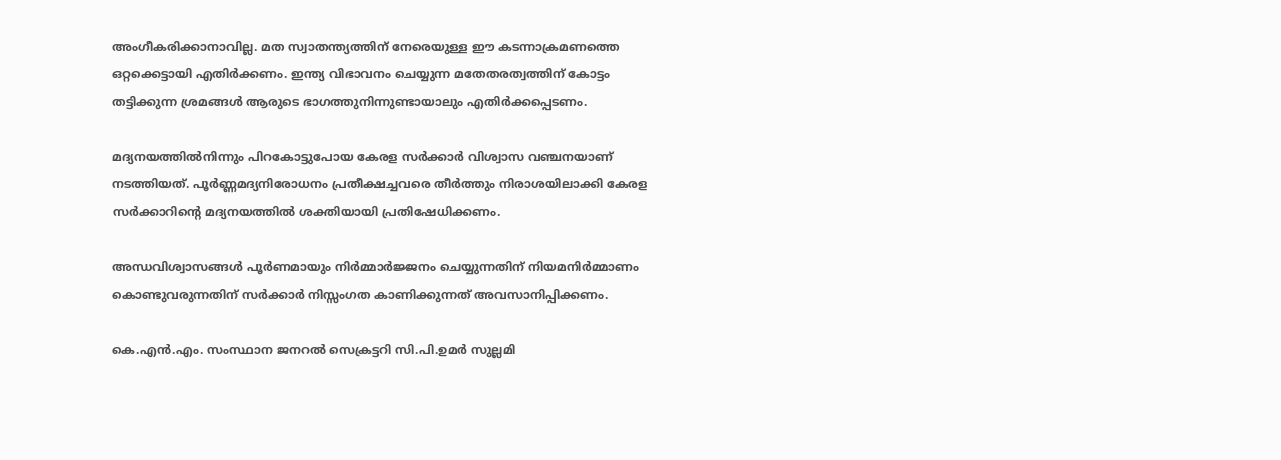അംഗീകരിക്കാനാവില്ല. മത സ്വാതന്ത്യത്തിന് നേരെയുള്ള ഈ കടന്നാക്രമണത്തെ ഒറ്റക്കെട്ടായി എതിര്‍ക്കണം. ഇന്ത്യ വിഭാവനം ചെയ്യുന്ന മതേതരത്വത്തിന് കോട്ടം തട്ടിക്കുന്ന ശ്രമങ്ങള്‍ ആരുടെ ഭാഗത്തുനിന്നുണ്ടായാലും എതിര്‍ക്കപ്പെടണം.

മദ്യനയത്തില്‍നിന്നും പിറകോട്ടുപോയ കേരള സര്‍ക്കാര്‍ വിശ്വാസ വഞ്ചനയാണ് നടത്തിയത്. പൂര്‍ണ്ണമദ്യനിരോധനം പ്രതീക്ഷച്ചവരെ തീര്‍ത്തും നിരാശയിലാക്കി കേരള സര്‍ക്കാറിന്റെ മദ്യനയത്തില്‍ ശക്തിയായി പ്രതിഷേധിക്കണം.

അന്ധവിശ്വാസങ്ങള്‍ പൂര്‍ണമായും നിര്‍മ്മാര്‍ജ്ജനം ചെയ്യുന്നതിന് നിയമനിര്‍മ്മാണം കൊണ്ടുവരുന്നതിന് സര്‍ക്കാര്‍ നിസ്സംഗത കാണിക്കുന്നത് അവസാനിപ്പിക്കണം.

കെ.എന്‍.എം. സംസ്ഥാന ജനറല്‍ സെക്രട്ടറി സി.പി.ഉമര്‍ സുല്ലമി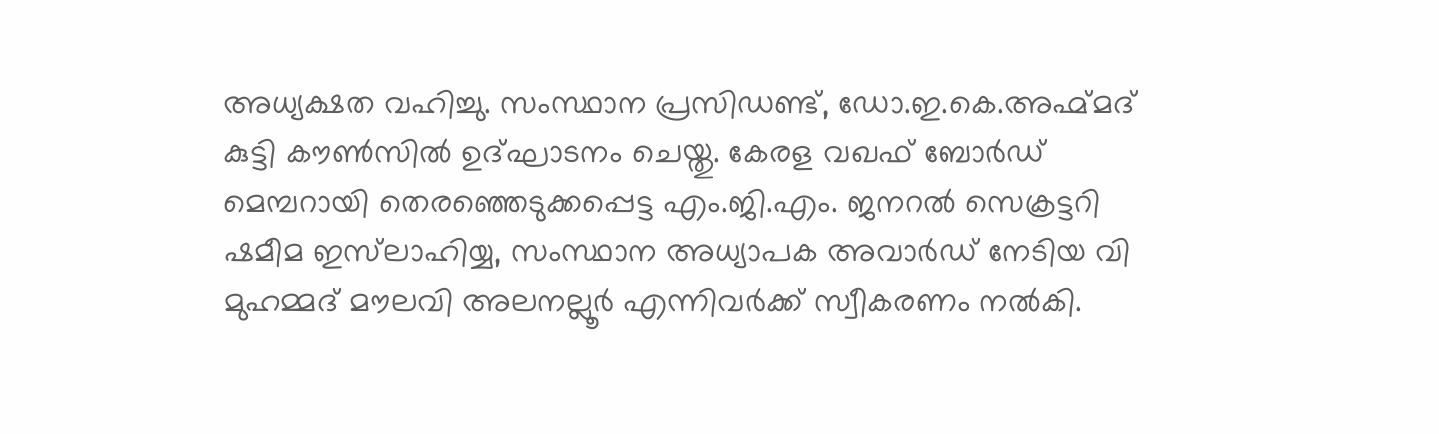അധ്യക്ഷത വഹിച്ചു. സംസ്ഥാന പ്രസിഡണ്ട്, ഡോ.ഇ.കെ.അഹ്മ്മദ് കുട്ടി കൗണ്‍സില്‍ ഉദ്ഘാടനം ചെയ്തു. കേരള വഖഫ് ബോര്‍ഡ് മെമ്പറായി തെരഞ്ഞെടുക്കപ്പെട്ട എം.ജി.എം. ജനറല്‍ സെക്രട്ടറി ഷമീമ ഇസ്‌ലാഹിയ്യ, സംസ്ഥാന അധ്യാപക അവാര്‍ഡ് നേടിയ വി മുഹമ്മദ് മൗലവി അലനല്ലൂര്‍ എന്നിവര്‍ക്ക് സ്വീകരണം നല്‍കി.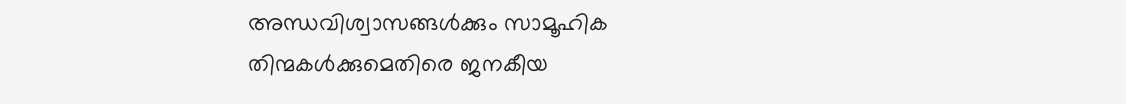അന്ധവിശ്വാസങ്ങള്‍ക്കും സാമൂഹിക തിന്മകള്‍ക്കുമെതിരെ ജനകീയ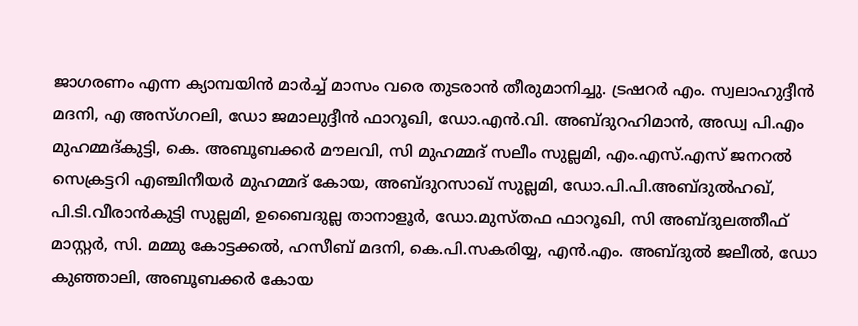ജാഗരണം എന്ന ക്യാമ്പയിന്‍ മാര്‍ച്ച് മാസം വരെ തുടരാന്‍ തീരുമാനിച്ചു. ട്രഷറര്‍ എം. സ്വലാഹുദ്ദീന്‍ മദനി, എ അസ്ഗറലി, ഡോ ജമാലുദ്ദീന്‍ ഫാറൂഖി, ഡോ.എന്‍.വി. അബ്ദുറഹിമാന്‍, അഡ്വ പി.എം മുഹമ്മദ്കുട്ടി, കെ. അബൂബക്കര്‍ മൗലവി, സി മുഹമ്മദ് സലീം സുല്ലമി, എം.എസ്.എസ് ജനറല്‍ സെക്രട്ടറി എഞ്ചിനീയര്‍ മുഹമ്മദ് കോയ, അബ്ദുറസാഖ് സുല്ലമി, ഡോ.പി.പി.അബ്ദുല്‍ഹഖ്, പി.ടി.വീരാന്‍കുട്ടി സുല്ലമി, ഉബൈദുല്ല താനാളൂര്‍, ഡോ.മുസ്തഫ ഫാറൂഖി, സി അബ്ദുലത്തീഫ് മാസ്റ്റര്‍, സി. മമ്മു കോട്ടക്കല്‍, ഹസീബ് മദനി, കെ.പി.സകരിയ്യ, എന്‍.എം. അബ്ദുല്‍ ജലീല്‍, ഡോ കുഞ്ഞാലി, അബൂബക്കര്‍ കോയ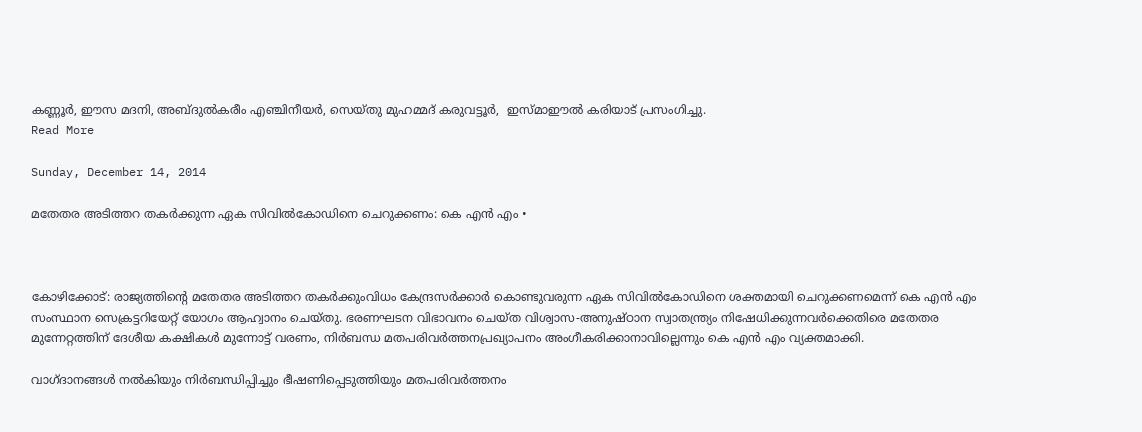കണ്ണൂര്‍, ഈസ മദനി, അബ്ദുല്‍കരീം എഞ്ചിനീയര്‍, സെയ്തു മുഹമ്മദ് കരുവട്ടൂര്‍,  ഇസ്മാഈല്‍ കരിയാട് പ്രസംഗിച്ചു.
Read More

Sunday, December 14, 2014

മതേതര അടിത്തറ തകര്‍ക്കുന്ന ഏക സിവില്‍കോഡിനെ ചെറുക്കണം: കെ എന്‍ എം •



കോഴിക്കോട്: രാജ്യത്തിന്റെ മതേതര അടിത്തറ തകര്‍ക്കുംവിധം കേന്ദ്രസര്‍ക്കാര്‍ കൊണ്ടുവരുന്ന ഏക സിവില്‍കോഡിനെ ശക്തമായി ചെറുക്കണമെന്ന് കെ എന്‍ എം സംസ്ഥാന സെക്രട്ടറിയേറ്റ് യോഗം ആഹ്വാനം ചെയ്തു. ഭരണഘടന വിഭാവനം ചെയ്ത വിശ്വാസ-അനുഷ്ഠാന സ്വാതന്ത്ര്യം നിഷേധിക്കുന്നവര്‍ക്കെതിരെ മതേതര മുന്നേറ്റത്തിന് ദേശീയ കക്ഷികള്‍ മുന്നോട്ട് വരണം, നിര്‍ബന്ധ മതപരിവര്‍ത്തനപ്രഖ്യാപനം അംഗീകരിക്കാനാവില്ലെന്നും കെ എന്‍ എം വ്യക്തമാക്കി.

വാഗ്ദാനങ്ങള്‍ നല്‍കിയും നിര്‍ബന്ധിപ്പിച്ചും ഭീഷണിപ്പെടുത്തിയും മതപരിവര്‍ത്തനം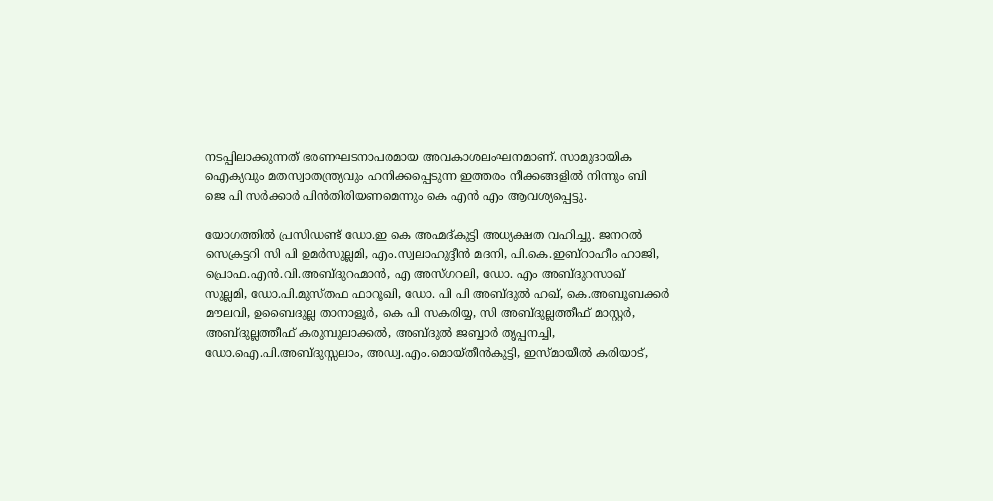നടപ്പിലാക്കുന്നത് ഭരണഘടനാപരമായ അവകാശലംഘനമാണ്. സാമുദായിക ഐക്യവും മതസ്വാതന്ത്ര്യവും ഹനിക്കപ്പെടുന്ന ഇത്തരം നീക്കങ്ങളില്‍ നിന്നും ബി ജെ പി സര്‍ക്കാര്‍ പിന്‍തിരിയണമെന്നും കെ എന്‍ എം ആവശ്യപ്പെട്ടു.

യോഗത്തില്‍ പ്രസിഡണ്ട് ഡോ.ഇ കെ അഹ്മദ്കുട്ടി അധ്യക്ഷത വഹിച്ചു. ജനറല്‍ സെക്രട്ടറി സി പി ഉമര്‍സുല്ലമി, എം.സ്വലാഹുദ്ദീന്‍ മദനി, പി.കെ.ഇബ്‌റാഹീം ഹാജി, പ്രൊഫ.എന്‍.വി.അബ്ദുറഹ്മാന്‍, എ അസ്ഗറലി, ഡോ. എം അബ്ദുറസാഖ് സുല്ലമി, ഡോ.പി.മുസ്തഫ ഫാറൂഖി, ഡോ. പി പി അബ്ദുല്‍ ഹഖ്, കെ.അബൂബക്കര്‍ മൗലവി, ഉബൈദുല്ല താനാളൂര്‍, കെ പി സകരിയ്യ, സി അബ്ദുല്ലത്തീഫ് മാസ്റ്റര്‍, അബ്ദുല്ലത്തീഫ് കരുമ്പുലാക്കല്‍, അബ്ദുല്‍ ജബ്ബാര്‍ തൃപ്പനച്ചി, ഡോ.ഐ.പി.അബ്ദുസ്സലാം, അഡ്വ.എം.മൊയ്തീന്‍കുട്ടി, ഇസ്മായീല്‍ കരിയാട്,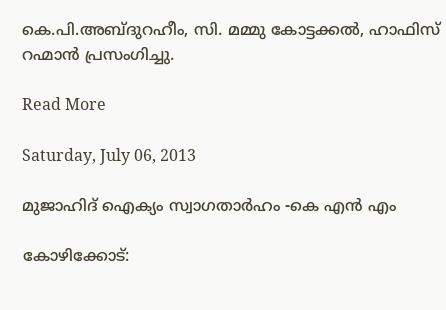കെ.പി.അബ്ദുറഹീം, സി. മമ്മു കോട്ടക്കല്‍, ഹാഫിസ് റഹ്മാന്‍ പ്രസംഗിച്ചു.

Read More

Saturday, July 06, 2013

മുജാഹിദ് ഐക്യം സ്വാഗതാര്‍ഹം -കെ എന്‍ എം

കോഴിക്കോട്: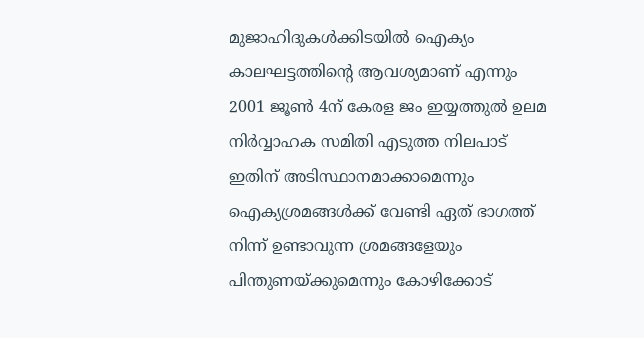മുജാഹിദുകള്‍ക്കിടയില്‍ ഐക്യം കാലഘട്ടത്തിന്റെ ആവശ്യമാണ് എന്നും 2001 ജൂണ്‍ 4ന് കേരള ജം ഇയ്യത്തുല്‍ ഉലമ നിര്‍വ്വാഹക സമിതി എടുത്ത നിലപാട് ഇതിന് അടിസ്ഥാനമാക്കാമെന്നും ഐക്യശ്രമങ്ങള്‍ക്ക് വേണ്ടി ഏത് ഭാഗത്ത് നിന്ന് ഉണ്ടാവുന്ന ശ്രമങ്ങളേയും പിന്തുണയ്ക്കുമെന്നും കോഴിക്കോട്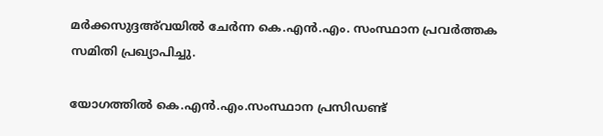മര്‍ക്കസുദ്ദഅ്‌വയില്‍ ചേര്‍ന്ന കെ.എന്‍.എം. സംസ്ഥാന പ്രവര്‍ത്തക സമിതി പ്രഖ്യാപിച്ചു.

യോഗത്തില്‍ കെ.എന്‍.എം.സംസ്ഥാന പ്രസിഡണ്ട്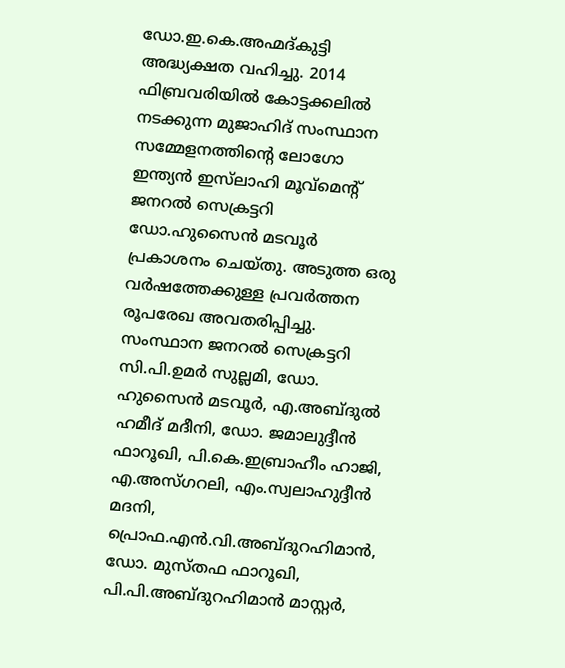ഡോ.ഇ.കെ.അഹ്മദ്കുട്ടി അദ്ധ്യക്ഷത വഹിച്ചു. 2014 ഫിബ്രവരിയില്‍ കോട്ടക്കലില്‍ നടക്കുന്ന മുജാഹിദ് സംസ്ഥാന സമ്മേളനത്തിന്റെ ലോഗോ ഇന്ത്യന്‍ ഇസ്‌ലാഹി മൂവ്‌മെന്റ് ജനറല്‍ സെക്രട്ടറി ഡോ.ഹുസൈന്‍ മടവൂര്‍ പ്രകാശനം ചെയ്തു. അടുത്ത ഒരു വര്‍ഷത്തേക്കുള്ള പ്രവര്‍ത്തന രൂപരേഖ അവതരിപ്പിച്ചു.
സംസ്ഥാന ജനറല്‍ സെക്രട്ടറി സി.പി.ഉമര്‍ സുല്ലമി, ഡോ. ഹുസൈന്‍ മടവൂര്‍, എ.അബ്ദുല്‍ ഹമീദ് മദീനി, ഡോ. ജമാലുദ്ദീന്‍ ഫാറൂഖി, പി.കെ.ഇബ്രാഹീം ഹാജി, എ.അസ്ഗറലി, എം.സ്വലാഹുദ്ദീന്‍ മദനി, പ്രൊഫ.എന്‍.വി.അബ്ദുറഹിമാന്‍, ഡോ. മുസ്തഫ ഫാറൂഖി, പി.പി.അബ്ദുറഹിമാന്‍ മാസ്റ്റര്‍,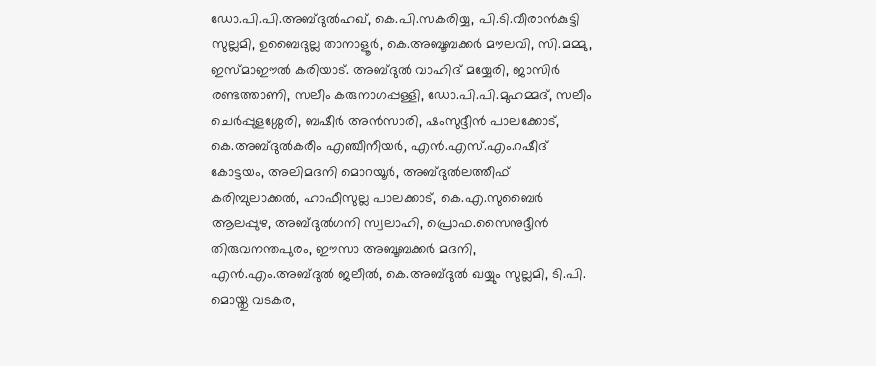ഡോ.പി.പി.അബ്ദുല്‍ഹഖ്, കെ.പി.സകരിയ്യ, പി.ടി.വീരാന്‍കുട്ടി സുല്ലമി, ഉബൈദുല്ല താനാളൂര്‍, കെ.അബൂബക്കര്‍ മൗലവി, സി.മമ്മു, ഇസ്മാഈല്‍ കരിയാട്. അബ്ദുല്‍ വാഹിദ് മയ്യേരി, ജാസിര്‍ രണ്ടത്താണി, സലീം കരുനാഗപ്പള്ളി, ഡോ.പി.പി.മുഹമ്മദ്, സലീം ചെര്‍പ്പുളശ്ശേരി, ബഷീര്‍ അന്‍സാരി, ഷംസുദ്ദീന്‍ പാലക്കോട്, കെ.അബ്ദുല്‍കരീം എഞ്ചീനീയര്‍, എന്‍.എസ്.എം.റഷീദ് കോട്ടയം, അലിമദനി മൊറയൂര്‍, അബ്ദുല്‍ലത്തീഫ് കരിമ്പുലാക്കല്‍, ഹാഫീസുല്ല പാലക്കാട്, കെ.എ.സുബൈര്‍ ആലപ്പുഴ, അബ്ദുല്‍ഗനി സ്വലാഹി, പ്രൊഫ.സൈനുദ്ദീന്‍ തിരുവനന്തപുരം, ഈസാ അബൂബക്കര്‍ മദനി, എന്‍.എം.അബ്ദുല്‍ ജലീല്‍, കെ.അബ്ദുല്‍ ഖയ്യും സുല്ലമി, ടി.പി. മൊയ്തു വടകര,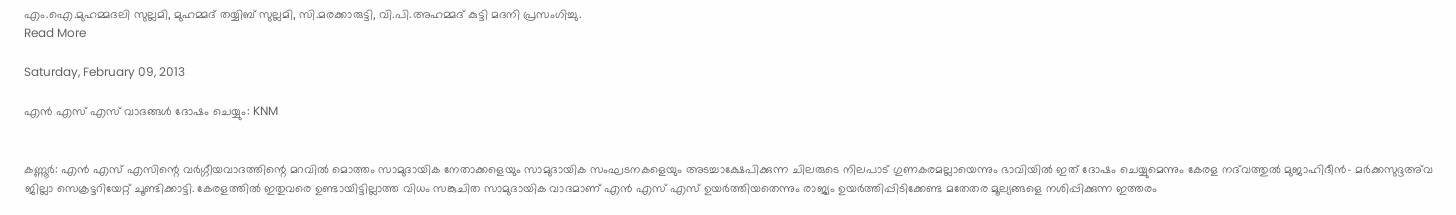എം.ഐ.മുഹമ്മദലി സുല്ലമി, മുഹമ്മദ് തയ്യിബ് സുല്ലമി, സി.മരക്കാരുട്ടി, വി.പി.അഹമ്മദ് കുട്ടി മദനി പ്രസംഗിച്ചു.
Read More

Saturday, February 09, 2013

എന്‍ എസ് എസ് വാദങ്ങള്‍ ദോഷം ചെയ്യും: KNM


കണ്ണൂര്‍: എന്‍ എസ് എസിന്റെ വര്‍ഗ്ഗീയവാദത്തിന്റെ മറവില്‍ മൊത്തം സാമുദായിക നേതാക്കളെയും സാമുദായിക സംഘടനകളെയും അടച്ചാക്ഷേപിക്കുന്ന ചിലരുടെ നിലപാട് ഗുണകരമല്ലായെന്നും ഭാവിയില്‍ ഇത് ദോഷം ചെയ്യുമെന്നും കേരള നദ്‌വത്തുല്‍ മുജാഹിദീന്‍- മര്‍ക്കസുദ്ദഅ്‌വ ജില്ലാ സെക്രട്ടറിയേറ്റ് ചൂണ്ടിക്കാട്ടി. കേരളത്തില്‍ ഇതുവരെ ഉണ്ടായിട്ടില്ലാത്ത വിധം സങ്കുചിത സാമുദായിക വാദമാണ് എന്‍ എസ് എസ് ഉയര്‍ത്തിയതെന്നും രാജ്യം ഉയര്‍ത്തിപ്പിടിക്കേണ്ട മതേതര മൂല്യങ്ങളെ നശിപ്പിക്കുന്ന ഇത്തരം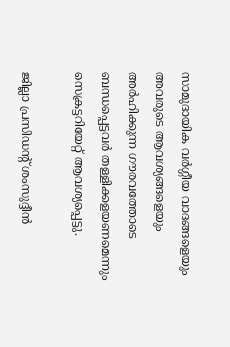സാമുദായിക വര്‍ഗ്ഗീയ വാദങ്ങളെയും അവരുടെ ആവശ്യങ്ങളെയും അര്‍ഹിക്കുന്ന ഗൗരവത്തോടെ ബന്ധപ്പെട്ടവര്‍ തള്ളിക്കളയണമെന്നും സെക്രട്ടറിയേറ്റ് ആവശ്യപ്പെട്ടു.

ജില്ലാ പ്രസിഡന്റ് ശംസുദ്ദീന്‍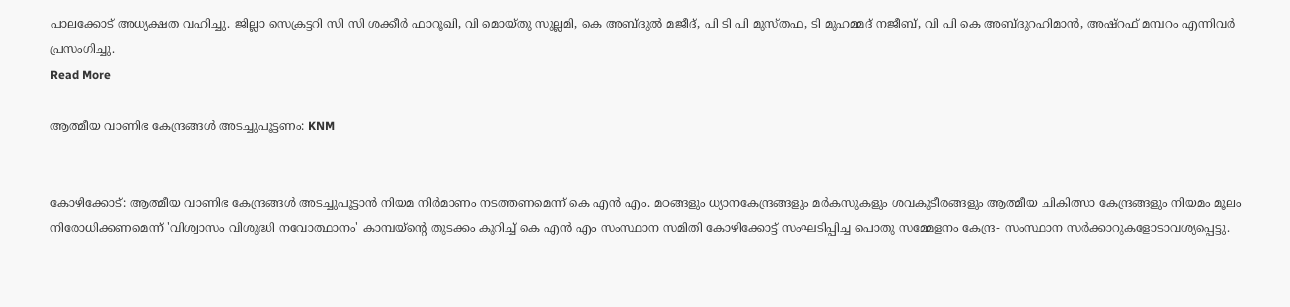പാലക്കോട് അധ്യക്ഷത വഹിച്ചു. ജില്ലാ സെക്രട്ടറി സി സി ശക്കീര്‍ ഫാറൂഖി, വി മൊയ്തു സുല്ലമി, കെ അബ്ദുല്‍ മജീദ്, പി ടി പി മുസ്തഫ, ടി മുഹമ്മദ് നജീബ്, വി പി കെ അബ്ദുറഹിമാന്‍, അഷ്‌റഫ് മമ്പറം എന്നിവര്‍ പ്രസംഗിച്ചു.
Read More

ആത്മീയ വാണിഭ കേന്ദ്രങ്ങള്‍ അടച്ചുപൂട്ടണം: KNM


കോഴിക്കോട്: ആത്മീയ വാണിഭ കേന്ദ്രങ്ങള്‍ അടച്ചുപൂട്ടാന്‍ നിയമ നിര്‍മാണം നടത്തണമെന്ന് കെ എന്‍ എം. മഠങ്ങളും ധ്യാനകേന്ദ്രങ്ങളും മര്‍കസുകളും ശവകുടീരങ്ങളും ആത്മീയ ചികിത്സാ കേന്ദ്രങ്ങളും നിയമം മൂലം നിരോധിക്കണമെന്ന് 'വിശ്വാസം വിശുദ്ധി നവോത്ഥാനം' കാമ്പയ്‌ന്റെ തുടക്കം കുറിച്ച് കെ എന്‍ എം സംസ്ഥാന സമിതി കോഴിക്കോട്ട് സംഘടിപ്പിച്ച പൊതു സമ്മേളനം കേന്ദ്ര- സംസ്ഥാന സര്‍ക്കാറുകളോടാവശ്യപ്പെട്ടു.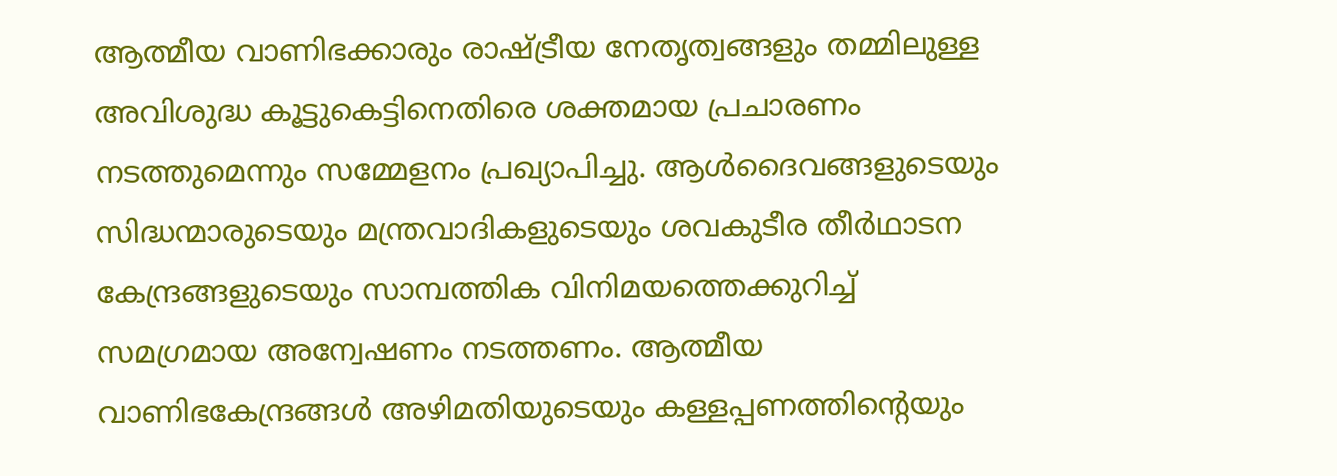ആത്മീയ വാണിഭക്കാരും രാഷ്ട്രീയ നേതൃത്വങ്ങളും തമ്മിലുള്ള അവിശുദ്ധ കൂട്ടുകെട്ടിനെതിരെ ശക്തമായ പ്രചാരണം നടത്തുമെന്നും സമ്മേളനം പ്രഖ്യാപിച്ചു. ആള്‍ദൈവങ്ങളുടെയും സിദ്ധന്മാരുടെയും മന്ത്രവാദികളുടെയും ശവകുടീര തീര്‍ഥാടന കേന്ദ്രങ്ങളുടെയും സാമ്പത്തിക വിനിമയത്തെക്കുറിച്ച് സമഗ്രമായ അന്വേഷണം നടത്തണം. ആത്മീയ വാണിഭകേന്ദ്രങ്ങള്‍ അഴിമതിയുടെയും കള്ളപ്പണത്തിന്റെയും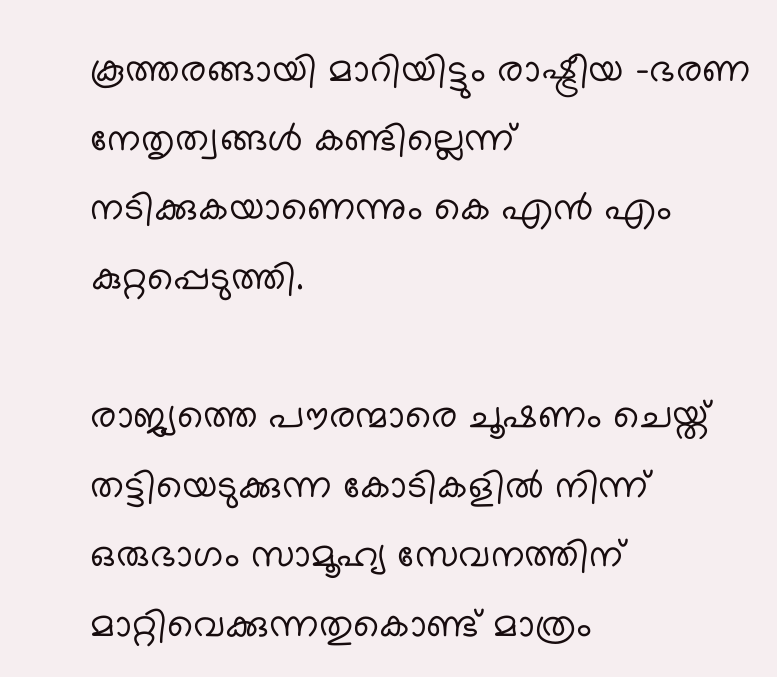കൂത്തരങ്ങായി മാറിയിട്ടും രാഷ്ട്രീയ -ഭരണ നേതൃത്വങ്ങള്‍ കണ്ടില്ലെന്ന് നടിക്കുകയാണെന്നും കെ എന്‍ എം കുറ്റപ്പെടുത്തി.

രാജ്യത്തെ പൗരന്മാരെ ചൂഷണം ചെയ്ത് തട്ടിയെടുക്കുന്ന കോടികളില്‍ നിന്ന് ഒരുഭാഗം സാമൂഹ്യ സേവനത്തിന് മാറ്റിവെക്കുന്നതുകൊണ്ട് മാത്രം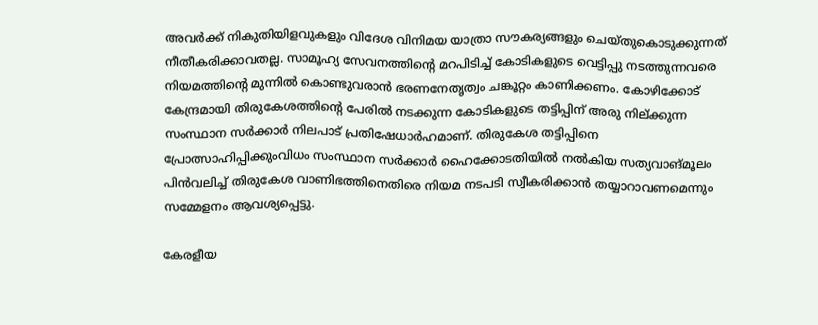അവര്‍ക്ക് നികുതിയിളവുകളും വിദേശ വിനിമയ യാത്രാ സൗകര്യങ്ങളും ചെയ്തുകൊടുക്കുന്നത് നീതീകരിക്കാവതല്ല. സാമൂഹ്യ സേവനത്തിന്റെ മറപിടിച്ച് കോടികളുടെ വെട്ടിപ്പു നടത്തുന്നവരെ നിയമത്തിന്റെ മുന്നില്‍ കൊണ്ടുവരാന്‍ ഭരണനേതൃത്വം ചങ്കൂറ്റം കാണിക്കണം. കോഴിക്കോട് കേന്ദ്രമായി തിരുകേശത്തിന്റെ പേരില്‍ നടക്കുന്ന കോടികളുടെ തട്ടിപ്പിന് അരു നില്ക്കുന്ന സംസ്ഥാന സര്‍ക്കാര്‍ നിലപാട് പ്രതിഷേധാര്‍ഹമാണ്. തിരുകേശ തട്ടിപ്പിനെ പ്രോത്സാഹിപ്പിക്കുംവിധം സംസ്ഥാന സര്‍ക്കാര്‍ ഹൈക്കോടതിയില്‍ നല്‍കിയ സത്യവാങ്മൂലം പിന്‍വലിച്ച് തിരുകേശ വാണിഭത്തിനെതിരെ നിയമ നടപടി സ്വീകരിക്കാന്‍ തയ്യാറാവണമെന്നും സമ്മേളനം ആവശ്യപ്പെട്ടു.

കേരളീയ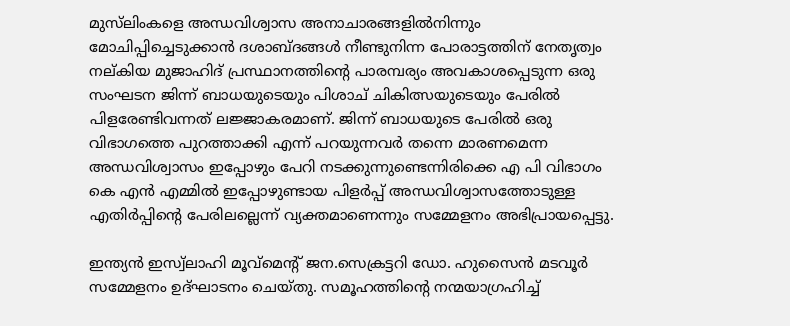മുസ്‌ലിംകളെ അന്ധവിശ്വാസ അനാചാരങ്ങളില്‍നിന്നും മോചിപ്പിച്ചെടുക്കാന്‍ ദശാബ്ദങ്ങള്‍ നീണ്ടുനിന്ന പോരാട്ടത്തിന് നേതൃത്വം നല്കിയ മുജാഹിദ് പ്രസ്ഥാനത്തിന്റെ പാരമ്പര്യം അവകാശപ്പെടുന്ന ഒരു സംഘടന ജിന്ന് ബാധയുടെയും പിശാച് ചികിത്സയുടെയും പേരില്‍ പിളരേണ്ടിവന്നത് ലജ്ജാകരമാണ്. ജിന്ന് ബാധയുടെ പേരില്‍ ഒരു വിഭാഗത്തെ പുറത്താക്കി എന്ന് പറയുന്നവര്‍ തന്നെ മാരണമെന്ന അന്ധവിശ്വാസം ഇപ്പോഴും പേറി നടക്കുന്നുണ്ടെന്നിരിക്കെ എ പി വിഭാഗം കെ എന്‍ എമ്മില്‍ ഇപ്പോഴുണ്ടായ പിളര്‍പ്പ് അന്ധവിശ്വാസത്തോടുള്ള എതിര്‍പ്പിന്റെ പേരിലല്ലെന്ന് വ്യക്തമാണെന്നും സമ്മേളനം അഭിപ്രായപ്പെട്ടു.

ഇന്ത്യന്‍ ഇസ്വ്‌ലാഹി മൂവ്‌മെന്റ് ജന.സെക്രട്ടറി ഡോ. ഹുസൈന്‍ മടവൂര്‍ സമ്മേളനം ഉദ്ഘാടനം ചെയ്തു. സമൂഹത്തിന്റെ നന്മയാഗ്രഹിച്ച്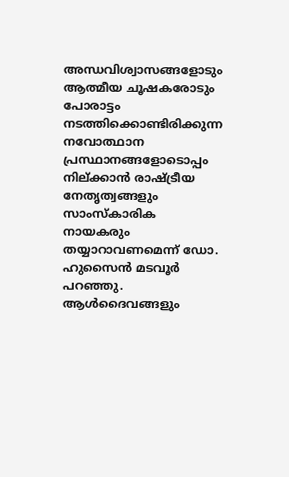അന്ധവിശ്വാസങ്ങളോടും ആത്മീയ ചൂഷകരോടും പോരാട്ടം നടത്തിക്കൊണ്ടിരിക്കുന്ന നവോത്ഥാന പ്രസ്ഥാനങ്ങളോടൊപ്പം നില്ക്കാന്‍ രാഷ്ട്രീയ നേതൃത്വങ്ങളും സാംസ്‌കാരിക നായകരും തയ്യാറാവണമെന്ന് ഡോ. ഹുസൈന്‍ മടവൂര്‍ പറഞ്ഞു. ആള്‍ദൈവങ്ങളും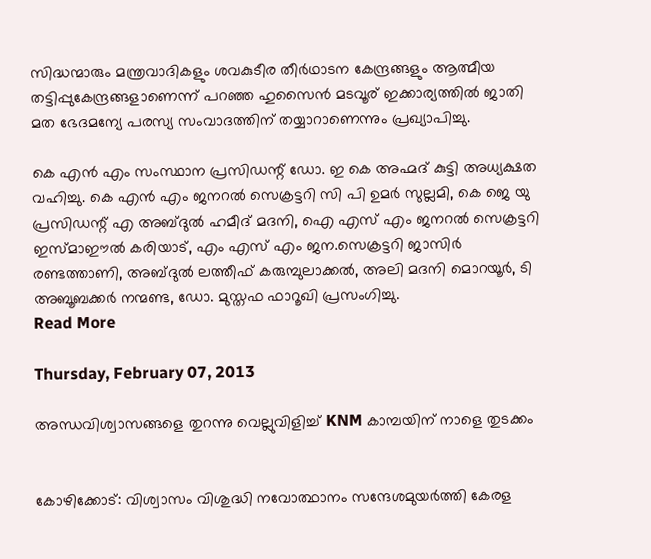സിദ്ധന്മാരും മന്ത്രവാദികളും ശവകുടീര തീര്‍ഥാടന കേന്ദ്രങ്ങളും ആത്മീയ തട്ടിപ്പുകേന്ദ്രങ്ങളാണെന്ന് പറഞ്ഞ ഹുസൈന്‍ മടവൂര് ഇക്കാര്യത്തില്‍ ജാതി മത ഭേദമന്യേ പരസ്യ സംവാദത്തിന് തയ്യാറാണെന്നും പ്രഖ്യാപിച്ചു.

കെ എന്‍ എം സംസ്ഥാന പ്രസിഡന്റ് ഡോ. ഇ കെ അഹ്മദ് കുട്ടി അധ്യക്ഷത വഹിച്ചു. കെ എന്‍ എം ജനറല്‍ സെക്രട്ടറി സി പി ഉമര്‍ സുല്ലമി, കെ ജെ യു പ്രസിഡന്റ് എ അബ്ദുല്‍ ഹമീദ് മദനി, ഐ എസ് എം ജനറല്‍ സെക്രട്ടറി ഇസ്മാഈല്‍ കരിയാട്, എം എസ് എം ജന.സെക്രട്ടറി ജാസിര്‍ രണ്ടത്താണി, അബ്ദുല്‍ ലത്തീഫ് കരുമ്പുലാക്കല്‍, അലി മദനി മൊറയൂര്‍, ടി അബൂബക്കര്‍ നന്മണ്ട, ഡോ. മുസ്തഫ ഫാറൂഖി പ്രസംഗിച്ചു.
Read More

Thursday, February 07, 2013

അന്ധവിശ്വാസങ്ങളെ തുറന്നു വെല്ലുവിളിച്ച് KNM കാമ്പയിന് നാളെ തുടക്കം


കോഴിക്കോട്: വിശ്വാസം വിശുദ്ധി നവോത്ഥാനം സന്ദേശമുയര്‍ത്തി കേരള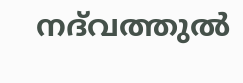നദ്‌വത്തുല്‍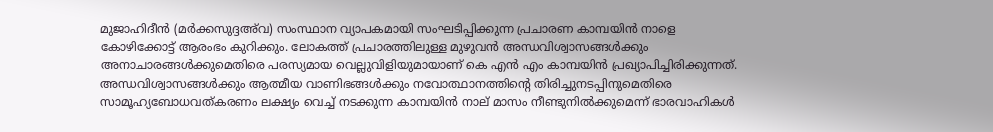മുജാഹിദീന്‍ (മര്‍ക്കസുദ്ദഅ്‌വ) സംസ്ഥാന വ്യാപകമായി സംഘടിപ്പിക്കുന്ന പ്രചാരണ കാമ്പയിന്‍ നാളെ കോഴിക്കോട്ട് ആരംഭം കുറിക്കും. ലോകത്ത് പ്രചാരത്തിലുള്ള മുഴുവന്‍ അന്ധവിശ്വാസങ്ങള്‍ക്കും അനാചാരങ്ങള്‍ക്കുമെതിരെ പരസ്യമായ വെല്ലുവിളിയുമായാണ് കെ എന്‍ എം കാമ്പയിന്‍ പ്രഖ്യാപിച്ചിരിക്കുന്നത്. അന്ധവിശ്വാസങ്ങള്‍ക്കും ആത്മീയ വാണിഭങ്ങള്‍ക്കും നവോത്ഥാനത്തിന്റെ തിരിച്ചുനടപ്പിനുമെതിരെ സാമൂഹ്യബോധവത്കരണം ലക്ഷ്യം വെച്ച് നടക്കുന്ന കാമ്പയിന്‍ നാല് മാസം നീണ്ടുനില്‍ക്കുമെന്ന് ഭാരവാഹികള്‍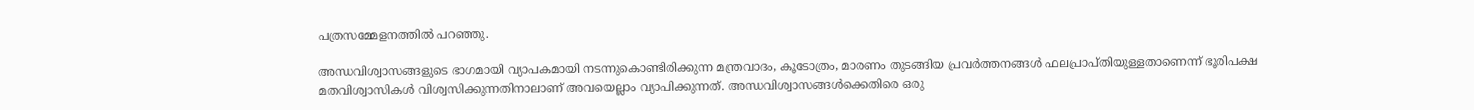പത്രസമ്മേളനത്തില്‍ പറഞ്ഞു.

അന്ധവിശ്വാസങ്ങളുടെ ഭാഗമായി വ്യാപകമായി നടന്നുകൊണ്ടിരിക്കുന്ന മന്ത്രവാദം, കൂടോത്രം, മാരണം തുടങ്ങിയ പ്രവര്‍ത്തനങ്ങള്‍ ഫലപ്രാപ്തിയുള്ളതാണെന്ന് ഭൂരിപക്ഷ മതവിശ്വാസികള്‍ വിശ്വസിക്കുന്നതിനാലാണ് അവയെല്ലാം വ്യാപിക്കുന്നത്. അന്ധവിശ്വാസങ്ങള്‍ക്കെതിരെ ഒരു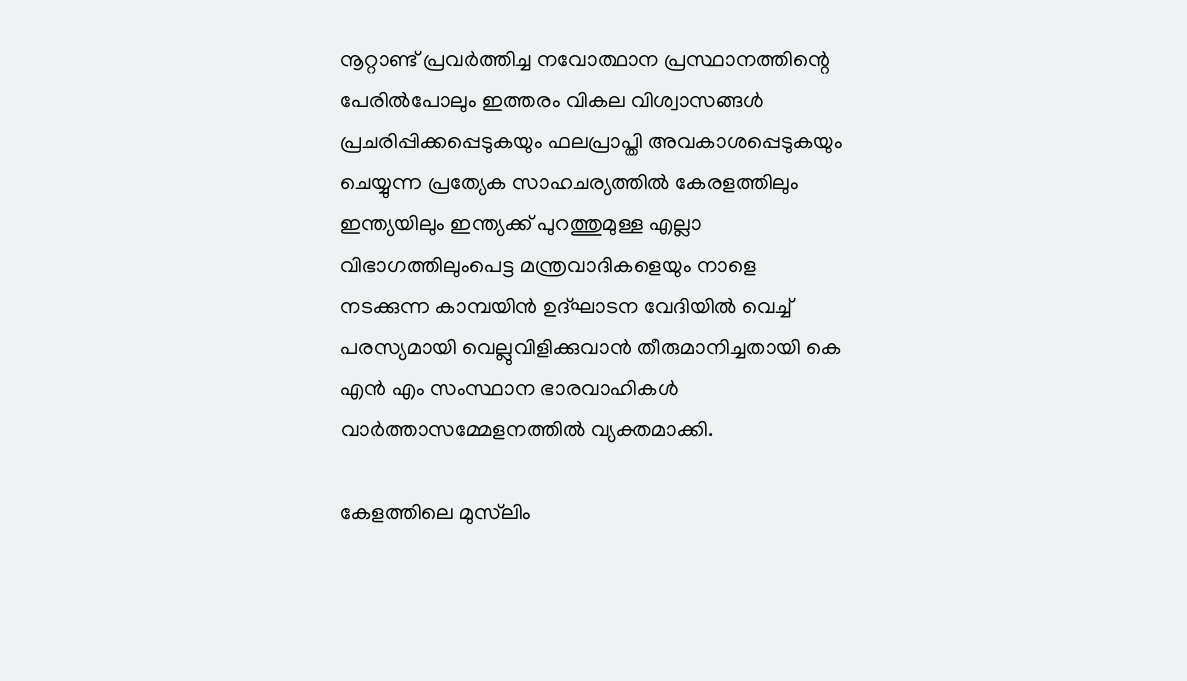നൂറ്റാണ്ട് പ്രവര്‍ത്തിച്ച നവോത്ഥാന പ്രസ്ഥാനത്തിന്റെ പേരില്‍പോലും ഇത്തരം വികല വിശ്വാസങ്ങള്‍ പ്രചരിപ്പിക്കപ്പെടുകയും ഫലപ്രാപ്തി അവകാശപ്പെടുകയും ചെയ്യുന്ന പ്രത്യേക സാഹചര്യത്തില്‍ കേരളത്തിലും ഇന്ത്യയിലും ഇന്ത്യക്ക് പുറത്തുമുള്ള എല്ലാ വിഭാഗത്തിലുംപെട്ട മന്ത്രവാദികളെയും നാളെ നടക്കുന്ന കാമ്പയിന്‍ ഉദ്ഘാടന വേദിയില്‍ വെച്ച് പരസ്യമായി വെല്ലുവിളിക്കുവാന്‍ തീരുമാനിച്ചതായി കെ എന്‍ എം സംസ്ഥാന ഭാരവാഹികള്‍ വാര്‍ത്താസമ്മേളനത്തില്‍ വ്യക്തമാക്കി.

കേളത്തിലെ മുസ്‌ലിം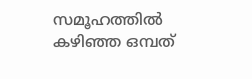സമൂഹത്തില്‍ കഴിഞ്ഞ ഒമ്പത്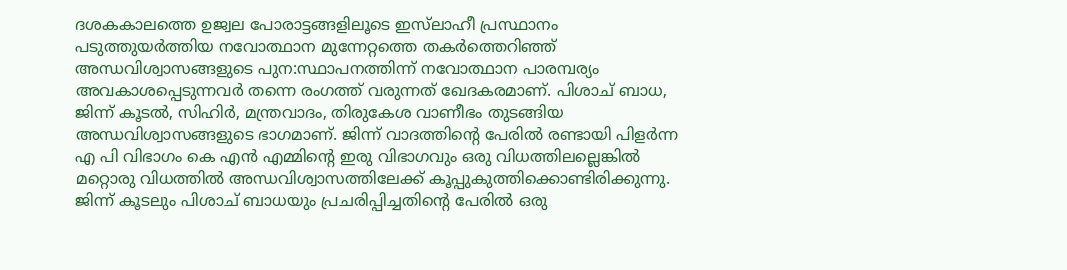ദശകകാലത്തെ ഉജ്വല പോരാട്ടങ്ങളിലൂടെ ഇസ്‌ലാഹീ പ്രസ്ഥാനം പടുത്തുയര്‍ത്തിയ നവോത്ഥാന മുന്നേറ്റത്തെ തകര്‍ത്തെറിഞ്ഞ് അന്ധവിശ്വാസങ്ങളുടെ പുന:സ്ഥാപനത്തിന്ന് നവോത്ഥാന പാരമ്പര്യം അവകാശപ്പെടുന്നവര്‍ തന്നെ രംഗത്ത് വരുന്നത് ഖേദകരമാണ്. പിശാച് ബാധ, ജിന്ന് കൂടല്‍, സിഹിര്‍, മന്ത്രവാദം, തിരുകേശ വാണീഭം തുടങ്ങിയ അന്ധവിശ്വാസങ്ങളുടെ ഭാഗമാണ്. ജിന്ന് വാദത്തിന്റെ പേരില്‍ രണ്ടായി പിളര്‍ന്ന എ പി വിഭാഗം കെ എന്‍ എമ്മിന്റെ ഇരു വിഭാഗവും ഒരു വിധത്തിലല്ലെങ്കില്‍ മറ്റൊരു വിധത്തില്‍ അന്ധവിശ്വാസത്തിലേക്ക് കൂപ്പുകുത്തിക്കൊണ്ടിരിക്കുന്നു. ജിന്ന് കൂടലും പിശാച് ബാധയും പ്രചരിപ്പിച്ചതിന്റെ പേരില്‍ ഒരു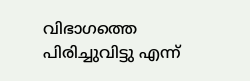വിഭാഗത്തെ പിരിച്ചുവിട്ടു എന്ന്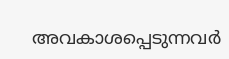അവകാശപ്പെടുന്നവര്‍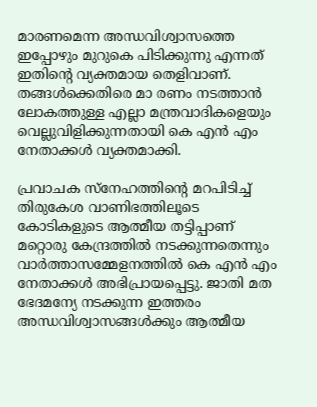മാരണമെന്ന അന്ധവിശ്വാസത്തെ ഇപ്പോഴും മുറുകെ പിടിക്കുന്നു എന്നത് ഇതിന്റെ വ്യക്തമായ തെളിവാണ്. തങ്ങള്‍ക്കെതിരെ മാ രണം നടത്താന്‍ ലോകത്തുള്ള എല്ലാ മന്ത്രവാദികളെയും വെല്ലുവിളിക്കുന്നതായി കെ എന്‍ എം നേതാക്കള്‍ വ്യക്തമാക്കി.

പ്രവാചക സ്‌നേഹത്തിന്റെ മറപിടിച്ച് തിരുകേശ വാണിഭത്തിലൂടെ കോടികളുടെ ആത്മീയ തട്ടിപ്പാണ് മറ്റൊരു കേന്ദ്രത്തില്‍ നടക്കുന്നതെന്നും വാര്‍ത്താസമ്മേളനത്തില്‍ കെ എന്‍ എം നേതാക്കള്‍ അഭിപ്രായപ്പെട്ടു. ജാതി മത ഭേദമന്യേ നടക്കുന്ന ഇത്തരം അന്ധവിശ്വാസങ്ങള്‍ക്കും ആത്മീയ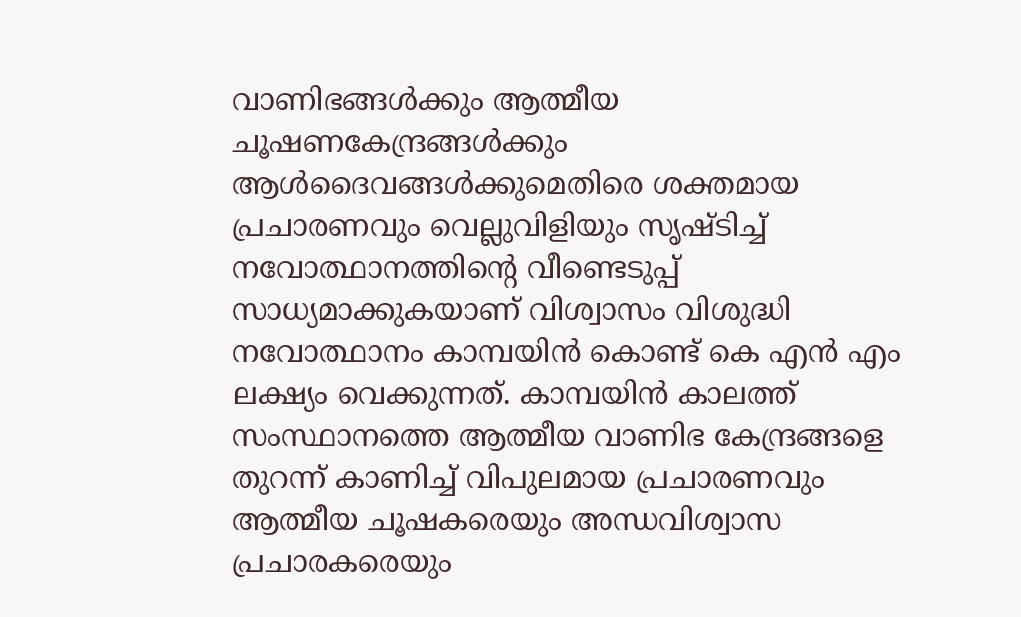വാണിഭങ്ങള്‍ക്കും ആത്മീയ ചൂഷണകേന്ദ്രങ്ങള്‍ക്കും ആള്‍ദൈവങ്ങള്‍ക്കുമെതിരെ ശക്തമായ പ്രചാരണവും വെല്ലുവിളിയും സൃഷ്ടിച്ച് നവോത്ഥാനത്തിന്റെ വീണ്ടെടുപ്പ് സാധ്യമാക്കുകയാണ് വിശ്വാസം വിശുദ്ധി നവോത്ഥാനം കാമ്പയിന്‍ കൊണ്ട് കെ എന്‍ എം ലക്ഷ്യം വെക്കുന്നത്. കാമ്പയിന്‍ കാലത്ത് സംസ്ഥാനത്തെ ആത്മീയ വാണിഭ കേന്ദ്രങ്ങളെ തുറന്ന് കാണിച്ച് വിപുലമായ പ്രചാരണവും ആത്മീയ ചൂഷകരെയും അന്ധവിശ്വാസ പ്രചാരകരെയും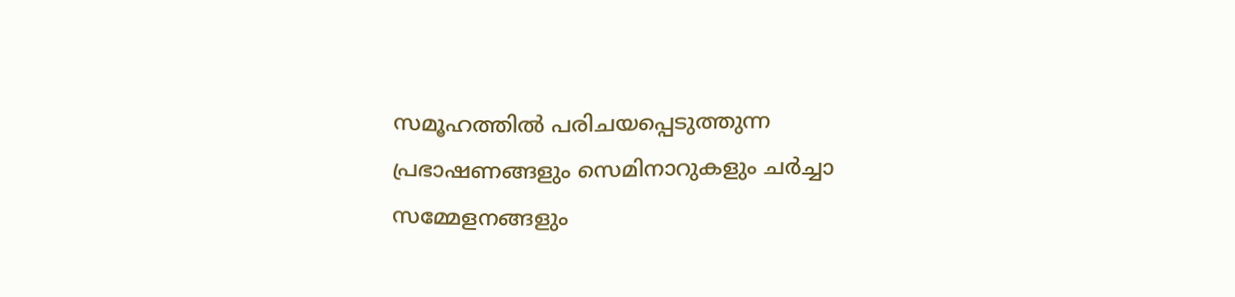സമൂഹത്തില്‍ പരിചയപ്പെടുത്തുന്ന പ്രഭാഷണങ്ങളും സെമിനാറുകളും ചര്‍ച്ചാ സമ്മേളനങ്ങളും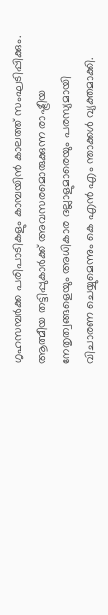ഗൃഹസമ്പര്‍ക്ക പരിപാടികളും കാമ്പയിന്‍ കാലത്ത് സംഘടിപ്പിക്കും. ആത്മീയ തട്ടിപ്പുകാര്‍ക്ക് അവസരമൊരുക്കുന്ന രാഷ്ട്രീയ നേതൃത്വങ്ങളെയും അധികാര ദല്ലാളുമാരെയും പരസ്യമായി വിചാരണ ചെയ്യുമെന്നും കെ എന്‍ എം ന്താക്കള്‍ വ്യക്തമാക്കി.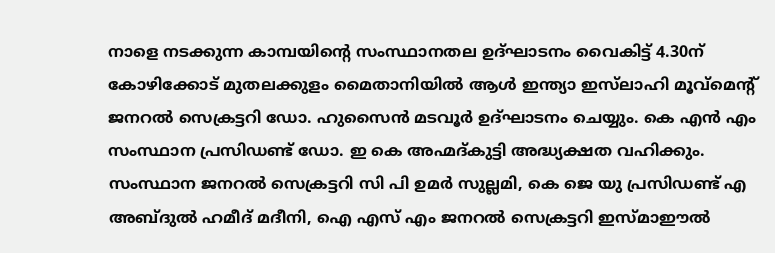നാളെ നടക്കുന്ന കാമ്പയിന്റെ സംസ്ഥാനതല ഉദ്ഘാടനം വൈകിട്ട് 4.30ന് കോഴിക്കോട് മുതലക്കുളം മൈതാനിയില്‍ ആള്‍ ഇന്ത്യാ ഇസ്‌ലാഹി മൂവ്‌മെന്റ് ജനറല്‍ സെക്രട്ടറി ഡോ. ഹുസൈന്‍ മടവൂര്‍ ഉദ്ഘാടനം ചെയ്യും. കെ എന്‍ എം സംസ്ഥാന പ്രസിഡണ്ട് ഡോ. ഇ കെ അഹ്മദ്കുട്ടി അദ്ധ്യക്ഷത വഹിക്കും. സംസ്ഥാന ജനറല്‍ സെക്രട്ടറി സി പി ഉമര്‍ സുല്ലമി, കെ ജെ യു പ്രസിഡണ്ട് എ അബ്ദുല്‍ ഹമീദ് മദീനി, ഐ എസ് എം ജനറല്‍ സെക്രട്ടറി ഇസ്മാഈല്‍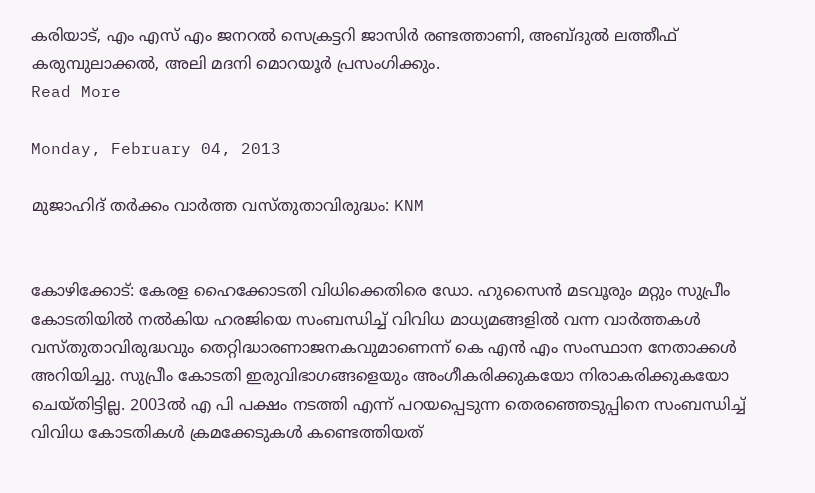കരിയാട്, എം എസ് എം ജനറല്‍ സെക്രട്ടറി ജാസിര്‍ രണ്ടത്താണി, അബ്ദുല്‍ ലത്തീഫ് കരുമ്പുലാക്കല്‍, അലി മദനി മൊറയൂര്‍ പ്രസംഗിക്കും.
Read More

Monday, February 04, 2013

മുജാഹിദ് തര്‍ക്കം വാര്‍ത്ത വസ്തുതാവിരുദ്ധം: KNM


കോഴിക്കോട്: കേരള ഹൈക്കോടതി വിധിക്കെതിരെ ഡോ. ഹുസൈന്‍ മടവൂരും മറ്റും സുപ്രീം കോടതിയില്‍ നല്‍കിയ ഹരജിയെ സംബന്ധിച്ച് വിവിധ മാധ്യമങ്ങളില്‍ വന്ന വാര്‍ത്തകള്‍ വസ്തുതാവിരുദ്ധവും തെറ്റിദ്ധാരണാജനകവുമാണെന്ന് കെ എന്‍ എം സംസ്ഥാന നേതാക്കള്‍ അറിയിച്ചു. സുപ്രീം കോടതി ഇരുവിഭാഗങ്ങളെയും അംഗീകരിക്കുകയോ നിരാകരിക്കുകയോ ചെയ്തിട്ടില്ല. 2003ല്‍ എ പി പക്ഷം നടത്തി എന്ന് പറയപ്പെടുന്ന തെരഞ്ഞെടുപ്പിനെ സംബന്ധിച്ച് വിവിധ കോടതികള്‍ ക്രമക്കേടുകള്‍ കണ്ടെത്തിയത്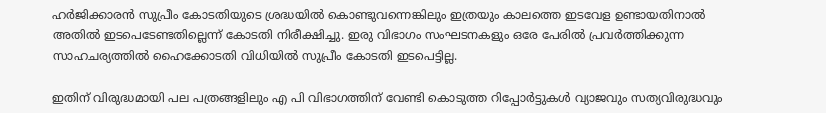ഹര്‍ജിക്കാരന്‍ സുപ്രീം കോടതിയുടെ ശ്രദ്ധയില്‍ കൊണ്ടുവന്നെങ്കിലും ഇത്രയും കാലത്തെ ഇടവേള ഉണ്ടായതിനാല്‍ അതില്‍ ഇടപെടേണ്ടതില്ലെന്ന് കോടതി നിരീക്ഷിച്ചു. ഇരു വിഭാഗം സംഘടനകളും ഒരേ പേരില്‍ പ്രവര്‍ത്തിക്കുന്ന സാഹചര്യത്തില്‍ ഹൈക്കോടതി വിധിയില്‍ സുപ്രീം കോടതി ഇടപെട്ടില്ല.

ഇതിന് വിരുദ്ധമായി പല പത്രങ്ങളിലും എ പി വിഭാഗത്തിന് വേണ്ടി കൊടുത്ത റിപ്പോര്‍ട്ടുകള്‍ വ്യാജവും സത്യവിരുദ്ധവും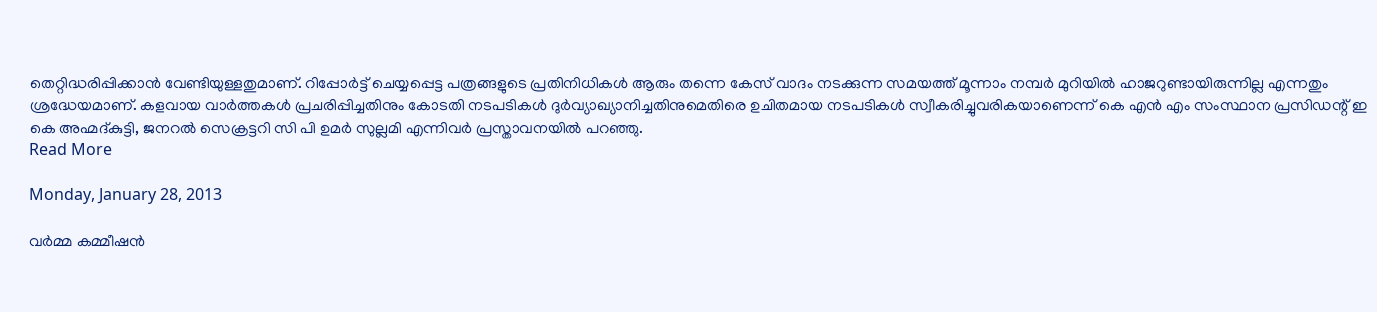തെറ്റിദ്ധരിപ്പിക്കാന്‍ വേണ്ടിയുള്ളതുമാണ്. റിപ്പോര്‍ട്ട് ചെയ്യപ്പെട്ട പത്രങ്ങളുടെ പ്രതിനിധികള്‍ ആരും തന്നെ കേസ് വാദം നടക്കുന്ന സമയത്ത് മൂന്നാം നമ്പര്‍ മുറിയില്‍ ഹാജറുണ്ടായിരുന്നില്ല എന്നതും ശ്രദ്ധേയമാണ്. കളവായ വാര്‍ത്തകള്‍ പ്രചരിപ്പിച്ചതിനും കോടതി നടപടികള്‍ ദുര്‍വ്യാഖ്യാനിച്ചതിനുമെതിരെ ഉചിതമായ നടപടികള്‍ സ്വീകരിച്ചുവരികയാണെന്ന് കെ എന്‍ എം സംസ്ഥാന പ്രസിഡന്റ് ഇ കെ അഹ്മദ്കുട്ടി, ജനറല്‍ സെക്രട്ടറി സി പി ഉമര്‍ സുല്ലമി എന്നിവര്‍ പ്രസ്താവനയില്‍ പറഞ്ഞു.
Read More

Monday, January 28, 2013

വര്‍മ്മ കമ്മീഷന്‍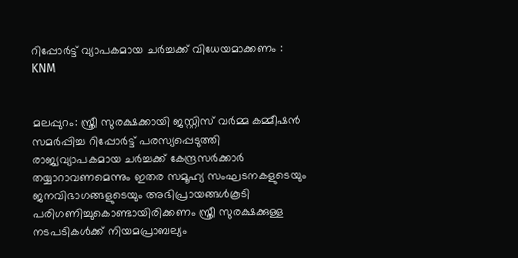റിപ്പോര്‍ട്ട് വ്യാപകമായ ചര്‍ച്ചക്ക് വിധേയമാക്കണം : KNM


മലപ്പുറം: സ്ത്രീ സുരക്ഷക്കായി ജസ്റ്റിസ് വര്‍മ്മ കമ്മീഷന്‍ സമര്‍പ്പിച്ച റിപ്പോര്‍ട്ട് പരസ്യപ്പെടുത്തി രാജ്യവ്യാപകമായ ചര്‍ച്ചക്ക് കേന്ദ്രസര്‍ക്കാര്‍ തയ്യാറാവണമെന്നും ഇതര സമൂഹ്യ സംഘടനകളുടെയും ജനവിഭാഗങ്ങളുടെയും അഭിപ്രായങ്ങള്‍കൂടി പരിഗണിച്ചുകൊണ്ടായിരിക്കണം സ്ത്രീ സുരക്ഷക്കുള്ള നടപടികള്‍ക്ക് നിയമപ്രാബല്യം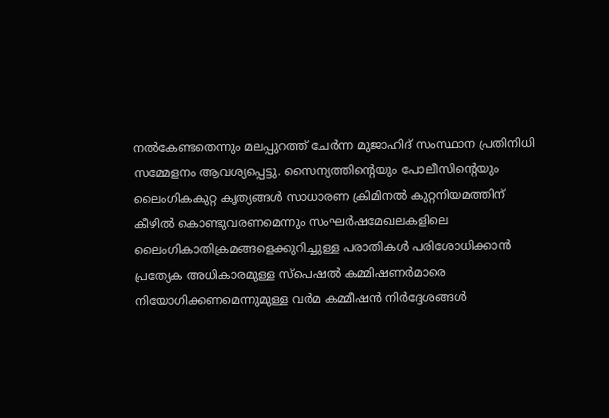നല്‍കേണ്ടതെന്നും മലപ്പുറത്ത് ചേര്‍ന്ന മുജാഹിദ് സംസ്ഥാന പ്രതിനിധി സമ്മേളനം ആവശ്യപ്പെട്ടു. സൈന്യത്തിന്റെയും പോലീസിന്റെയും ലൈംഗികകുറ്റ കൃത്യങ്ങള്‍ സാധാരണ ക്രിമിനല്‍ കുറ്റനിയമത്തിന് കീഴില്‍ കൊണ്ടുവരണമെന്നും സംഘര്‍ഷമേഖലകളിലെ ലൈംഗികാതിക്രമങ്ങളെക്കുറിച്ചുള്ള പരാതികള്‍ പരിശോധിക്കാന്‍ പ്രത്യേക അധികാരമുള്ള സ്‌പെഷല്‍ കമ്മിഷണര്‍മാരെ നിയോഗിക്കണമെന്നുമുള്ള വര്‍മ കമ്മീഷന്‍ നിര്‍ദ്ദേശങ്ങള്‍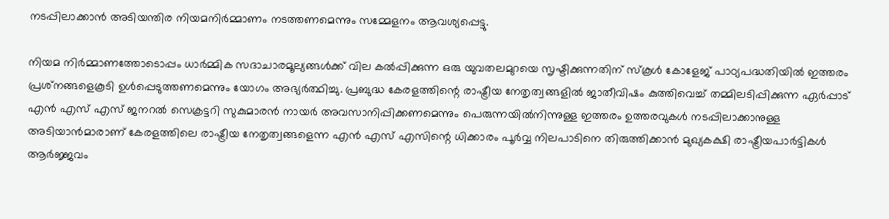നടപ്പിലാക്കാന്‍ അടിയന്തിര നിയമനിര്‍മ്മാണം നടത്തണമെന്നും സമ്മേളനം ആവശ്യപ്പെട്ടു.

നിയമ നിര്‍മ്മാണത്തോടൊപ്പം ധാര്‍മ്മിക സദാചാരമൂല്യങ്ങള്‍ക്ക് വില കല്‍പ്പിക്കുന്ന ഒരു യുവതലമുറയെ സൃഷ്ടിക്കുന്നതിന് സ്‌കൂള്‍ കോളേജ് പാഠ്യപദ്ധതിയില്‍ ഇത്തരം പ്രശ്‌നങ്ങളെകൂടി ഉള്‍പ്പെടുത്തണമെന്നും യോഗം അഭ്യര്‍ത്ഥിച്ചു. പ്രബുദ്ധ കേരളത്തിന്റെ രാഷ്ട്രീയ നേതൃത്വങ്ങളില്‍ ജാതീവിഷം കുത്തിവെച്ച് തമ്മിലടിപ്പിക്കുന്ന ഏര്‍പ്പാട് എന്‍ എസ് എസ് ജനറല്‍ സെക്രട്ടറി സുകുമാരന്‍ നായര്‍ അവസാനിപ്പിക്കണമെന്നും പെരുന്നയില്‍നിന്നുള്ള ഇത്തരം ഉത്തരവുകള്‍ നടപ്പിലാക്കാനുള്ള അടിയാന്‍മാരാണ് കേരളത്തിലെ രാഷ്ട്രീയ നേതൃത്വങ്ങളെന്ന എന്‍ എസ് എസിന്റെ ധിക്കാരം പൂര്‍വ്വ നിലപാടിനെ തിരുത്തിക്കാന്‍ മുഖ്യകക്ഷി രാഷ്ട്രീയപാര്‍ട്ടികള്‍ ആര്‍ജ്ജവം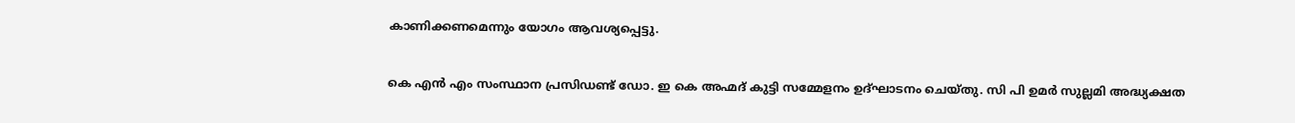കാണിക്കണമെന്നും യോഗം ആവശ്യപ്പെട്ടു.

കെ എന്‍ എം സംസ്ഥാന പ്രസിഡണ്ട് ഡോ. ഇ കെ അഹ്മദ് കുട്ടി സമ്മേളനം ഉദ്ഘാടനം ചെയ്തു. സി പി ഉമര്‍ സുല്ലമി അദ്ധ്യക്ഷത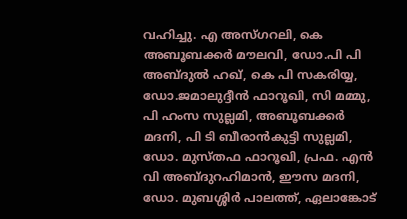വഹിച്ചു. എ അസ്ഗറലി, കെ അബൂബക്കര്‍ മൗലവി, ഡോ.പി പി അബ്ദുല്‍ ഹഖ്, കെ പി സകരിയ്യ, ഡോ.ജമാലുദ്ദീന്‍ ഫാറൂഖി, സി മമ്മു, പി ഹംസ സുല്ലമി, അബൂബക്കര്‍ മദനി, പി ടി ബീരാന്‍കുട്ടി സുല്ലമി, ഡോ. മുസ്തഫ ഫാറൂഖി, പ്രഫ. എന്‍ വി അബ്ദുറഹിമാന്‍, ഈസ മദനി, ഡോ. മുബശ്ശിര്‍ പാലത്ത്, ഏലാങ്കോട്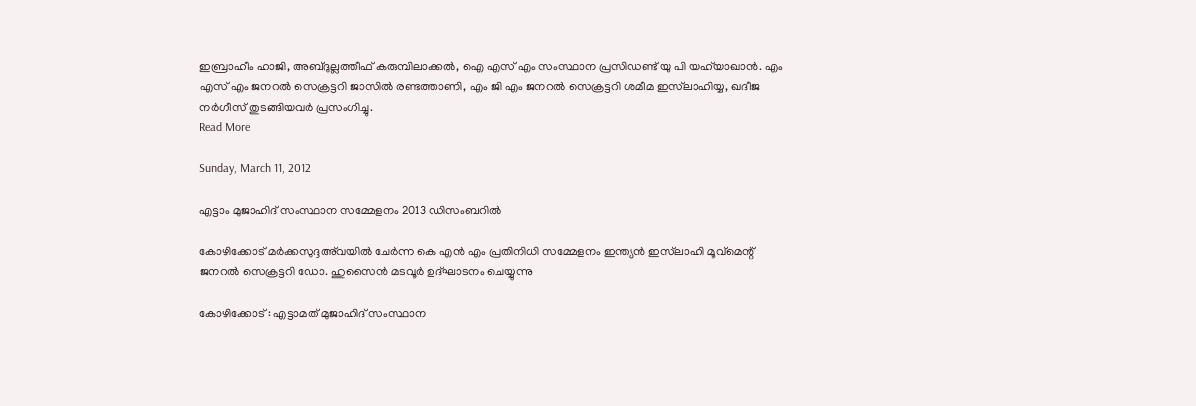ഇബ്രാഹീം ഹാജി, അബ്ദുല്ലത്തീഫ് കരുമ്പിലാക്കല്‍, ഐ എസ് എം സംസ്ഥാന പ്രസിഡണ്ട് യു പി യഹ്‌യാഖാന്‍. എം എസ് എം ജനറല്‍ സെക്രട്ടറി ജാസില്‍ രണ്ടത്താണി, എം ജി എം ജനറല്‍ സെക്രട്ടറി ശമീമ ഇസ്‌ലാഹിയ്യ, ഖദീജ നര്‍ഗീസ് തുടങ്ങിയവര്‍ പ്രസംഗിച്ചു.
Read More

Sunday, March 11, 2012

എട്ടാം മുജാഹിദ് സംസ്ഥാന സമ്മേളനം 2013 ഡിസംബറില്‍

കോഴിക്കോട് മര്‍ക്കസുദ്ദഅ്‌വയില്‍ ചേര്‍ന്ന കെ എൻ എം പ്രതിനിധി സമ്മേളനം ഇന്ത്യന്‍ ഇസ്‌ലാഹി മൂവ്‌മെന്റ് ജനറല്‍ സെക്രട്ടറി ഡോ. ഹുസൈന്‍ മടവൂര്‍ ഉദ്ഘാടനം ചെയ്യുന്നു

കോഴിക്കോട് : എട്ടാമത് മുജാഹിദ് സംസ്ഥാന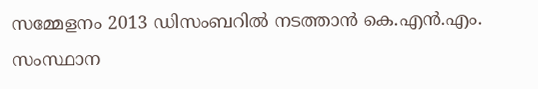സമ്മേളനം 2013 ഡിസംബറില്‍ നടത്താന്‍ കെ.എന്‍.എം. സംസ്ഥാന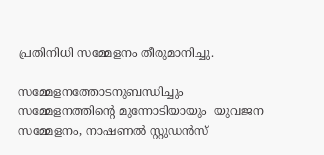പ്രതിനിധി സമ്മേളനം തീരുമാനിച്ചു.

സമ്മേളനത്തോടനുബന്ധിച്ചും സമ്മേളനത്തിന്റെ മുന്നോടിയായും  യുവജന സമ്മേളനം, നാഷണല്‍ സ്റ്റുഡന്‍സ്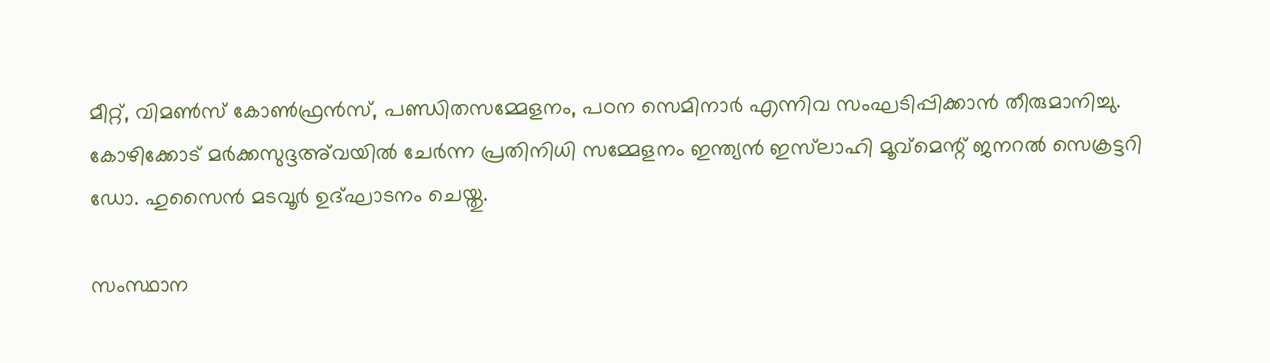മീറ്റ്, വിമണ്‍സ് കോണ്‍ഫ്രന്‍സ്, പണ്ഡിതസമ്മേളനം, പഠന സെമിനാര്‍ എന്നിവ സംഘടിപ്പിക്കാന്‍ തീരുമാനിച്ചു. കോഴിക്കോട് മര്‍ക്കസുദ്ദഅ്‌വയില്‍ ചേര്‍ന്ന പ്രതിനിധി സമ്മേളനം ഇന്ത്യന്‍ ഇസ്‌ലാഹി മൂവ്‌മെന്റ് ജനറല്‍ സെക്രട്ടറി ഡോ. ഹുസൈന്‍ മടവൂര്‍ ഉദ്ഘാടനം ചെയ്തു.

സംസ്ഥാന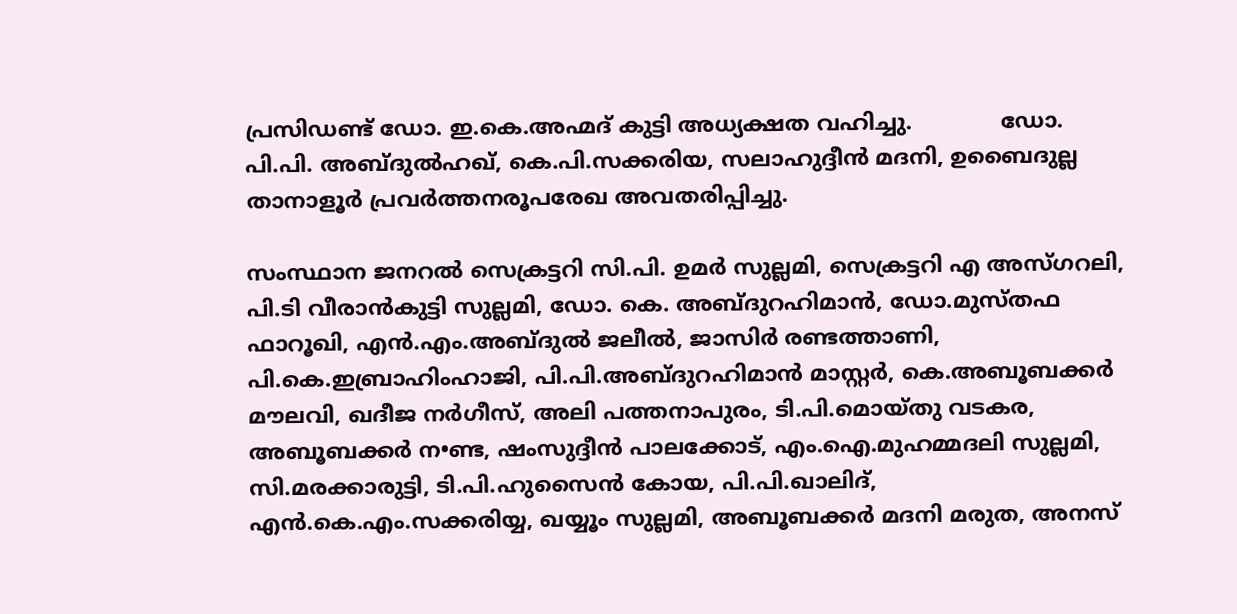പ്രസിഡണ്ട് ഡോ. ഇ.കെ.അഹ്മദ് കുട്ടി അധ്യക്ഷത വഹിച്ചു.             ഡോ. പി.പി. അബ്ദുല്‍ഹഖ്, കെ.പി.സക്കരിയ, സലാഹുദ്ദീന്‍ മദനി, ഉബൈദുല്ല താനാളൂര്‍ പ്രവര്‍ത്തനരൂപരേഖ അവതരിപ്പിച്ചു.

സംസ്ഥാന ജനറല്‍ സെക്രട്ടറി സി.പി. ഉമര്‍ സുല്ലമി, സെക്രട്ടറി എ അസ്ഗറലി, പി.ടി വീരാന്‍കുട്ടി സുല്ലമി, ഡോ. കെ. അബ്ദുറഹിമാന്‍, ഡോ.മുസ്തഫ ഫാറൂഖി, എന്‍.എം.അബ്ദുല്‍ ജലീല്‍, ജാസിര്‍ രണ്ടത്താണി, പി.കെ.ഇബ്രാഹിംഹാജി, പി.പി.അബ്ദുറഹിമാന്‍ മാസ്റ്റര്‍, കെ.അബൂബക്കര്‍ മൗലവി, ഖദീജ നര്‍ഗീസ്, അലി പത്തനാപുരം, ടി.പി.മൊയ്തു വടകര, അബൂബക്കര്‍ ന•ണ്ട, ഷംസുദ്ദീന്‍ പാലക്കോട്, എം.ഐ.മുഹമ്മദലി സുല്ലമി, സി.മരക്കാരുട്ടി, ടി.പി.ഹുസൈന്‍ കോയ, പി.പി.ഖാലിദ്, എന്‍.കെ.എം.സക്കരിയ്യ, ഖയ്യൂം സുല്ലമി, അബൂബക്കര്‍ മദനി മരുത, അനസ്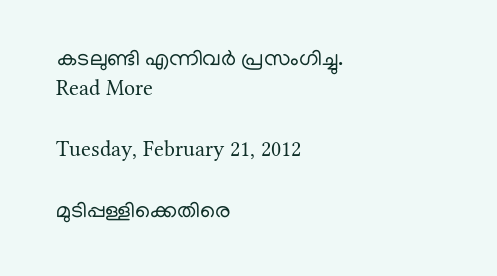കടലുണ്ടി എന്നിവര്‍ പ്രസംഗിച്ചു.
Read More

Tuesday, February 21, 2012

മുടിപ്പള്ളിക്കെതിരെ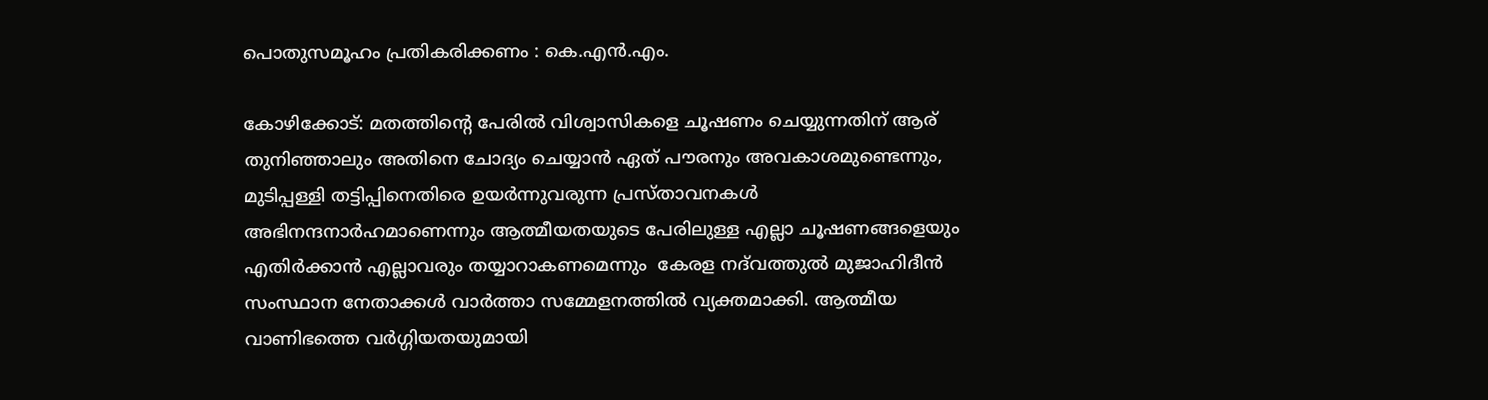പൊതുസമൂഹം പ്രതികരിക്കണം : കെ.എന്‍.എം.

കോഴിക്കോട്: മതത്തിന്റെ പേരില്‍ വിശ്വാസികളെ ചൂഷണം ചെയ്യുന്നതിന് ആര് തുനിഞ്ഞാലും അതിനെ ചോദ്യം ചെയ്യാന്‍ ഏത് പൗരനും അവകാശമുണ്ടെന്നും,  മുടിപ്പള്ളി തട്ടിപ്പിനെതിരെ ഉയര്‍ന്നുവരുന്ന പ്രസ്താവനകള്‍ അഭിനന്ദനാര്‍ഹമാണെന്നും ആത്മീയതയുടെ പേരിലുള്ള എല്ലാ ചൂഷണങ്ങളെയും എതിര്‍ക്കാന്‍ എല്ലാവരും തയ്യാറാകണമെന്നും  കേരള നദ്‌വത്തുല്‍ മുജാഹിദീന്‍ സംസ്ഥാന നേതാക്കള്‍ വാര്‍ത്താ സമ്മേളനത്തില്‍ വ്യക്തമാക്കി. ആത്മീയ വാണിഭത്തെ വര്‍ഗ്ഗിയതയുമായി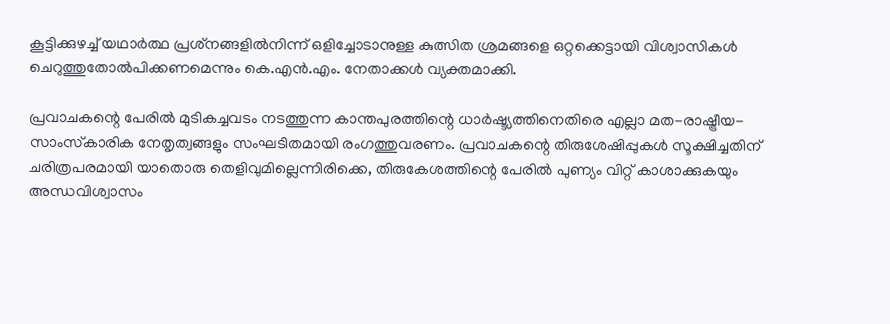കൂട്ടിക്കുഴച്ച് യഥാര്‍ത്ഥ പ്രശ്‌നങ്ങളില്‍നിന്ന് ഒളിച്ചോടാനുള്ള കുത്സിത ശ്രമങ്ങളെ ഒറ്റക്കെട്ടായി വിശ്വാസികള്‍ ചെറുത്തുതോല്‍പിക്കണമെന്നും കെ.എന്‍.എം. നേതാക്കള്‍ വ്യക്തമാക്കി.

പ്രവാചകന്റെ പേരില്‍ മുടികച്ചവടം നടത്തുന്ന കാന്തപുരത്തിന്റെ ധാര്‍ഷ്ട്യത്തിനെതിരെ എല്ലാ മത-രാഷ്ട്രീയ-സാംസ്‌കാരിക നേതൃത്വങ്ങളും സംഘടിതമായി രംഗത്തുവരണം. പ്രവാചകന്റെ തിരുശേഷിപ്പുകള്‍ സൂക്ഷിച്ചതിന് ചരിത്രപരമായി യാതൊരു തെളിവുമില്ലെന്നിരിക്കെ, തിരുകേശത്തിന്റെ പേരില്‍ പുണ്യം വിറ്റ് കാശാക്കുകയും അന്ധവിശ്വാസം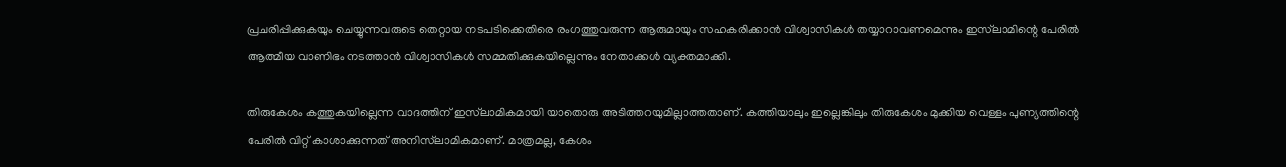പ്രചരിപ്പിക്കുകയും ചെയ്യുന്നവരുടെ തെറ്റായ നടപടിക്കെതിരെ രംഗത്തുവരുന്ന ആരുമായും സഹകരിക്കാന്‍ വിശ്വാസികള്‍ തയ്യാറാവണമെന്നും ഇസ്‌ലാമിന്റെ പേരില്‍ ആത്മീയ വാണിഭം നടത്താന്‍ വിശ്വാസികള്‍ സമ്മതിക്കുകയില്ലെന്നും നേതാക്കള്‍ വ്യക്തമാക്കി.

തിരുകേശം കത്തുകയില്ലെന്ന വാദത്തിന് ഇസ്‌ലാമികമായി യാതൊരു അടിത്തറയുമില്ലാത്തതാണ്. കത്തിയാലും ഇല്ലെങ്കിലും തിരുകേശം മുക്കിയ വെള്ളം പുണ്യത്തിന്റെ പേരില്‍ വിറ്റ് കാശാക്കുന്നത് അനിസ്‌ലാമികമാണ്. മാത്രമല്ല, കേശം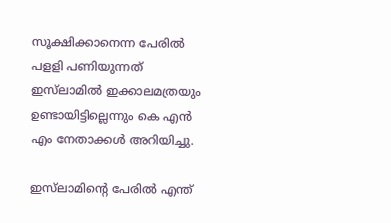സൂക്ഷിക്കാനെന്ന പേരില്‍ പളളി പണിയുന്നത് ഇസ്‌ലാമില്‍ ഇക്കാലമത്രയും ഉണ്ടായിട്ടില്ലെന്നും കെ എന്‍ എം നേതാക്കള്‍ അറിയിച്ചു.

ഇസ്‌ലാമിന്റെ പേരില്‍ എന്ത്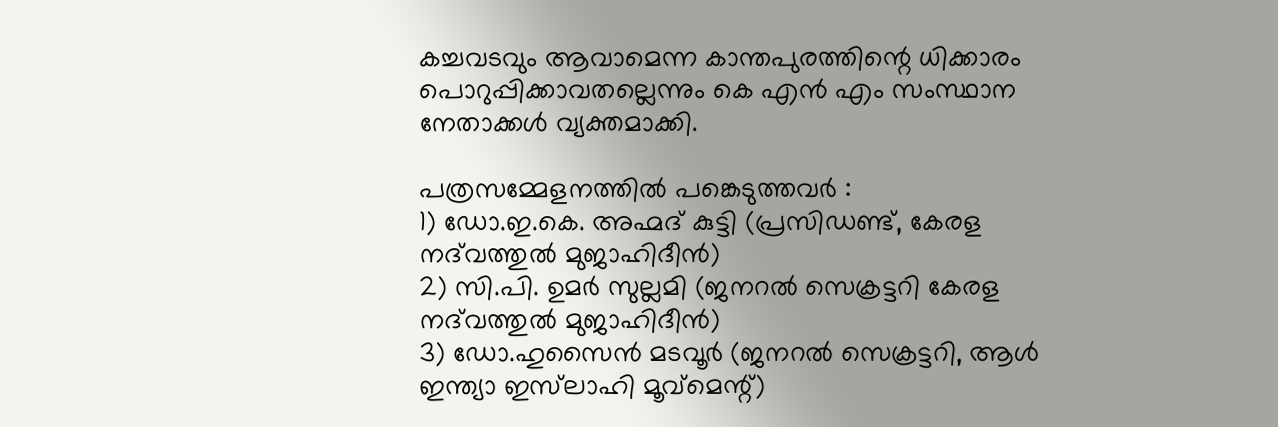കച്ചവടവും ആവാമെന്ന കാന്തപുരത്തിന്റെ ധിക്കാരം പൊറുപ്പിക്കാവതല്ലെന്നും കെ എന്‍ എം സംസ്ഥാന നേതാക്കള്‍ വ്യക്തമാക്കി.

പത്രസമ്മേളനത്തില്‍ പങ്കെടുത്തവര്‍ :
1) ഡോ.ഇ.കെ. അഹ്മദ് കുട്ടി (പ്രസിഡണ്ട്, കേരള നദ്‌വത്തുല്‍ മുജാഹിദീന്‍)
2) സി.പി. ഉമര്‍ സുല്ലമി (ജനറല്‍ സെക്രട്ടറി കേരള നദ്‌വത്തുല്‍ മുജാഹിദീന്‍)
3) ഡോ.ഹുസൈന്‍ മടവൂര്‍ (ജനറല്‍ സെക്രട്ടറി, ആള്‍ ഇന്ത്യാ ഇസ്‌ലാഹി മൂവ്‌മെന്റ്)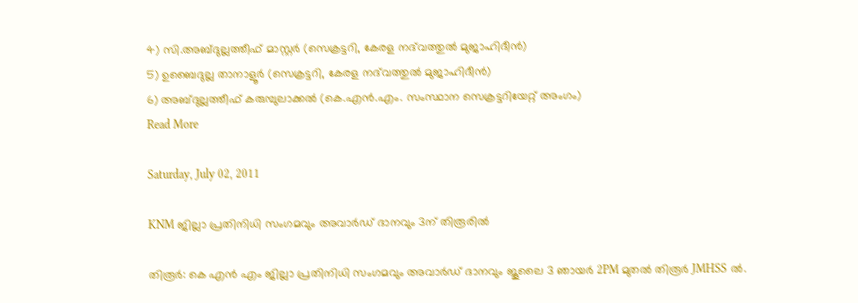4) സി.അബ്ദുല്ലത്തീഫ് മാസ്റ്റര്‍ (സെക്രട്ടറി, കേരള നദ്‌വത്തുല്‍ മുജാഹിദീന്‍)
5) ഉബൈദുല്ല താനാളൂര്‍ (സെക്രട്ടറി, കേരള നദ്‌വത്തുല്‍ മുജാഹിദീന്‍)
6) അബ്ദുല്ലത്തീഫ് കരുമ്പുലാക്കല്‍ (കെ.എന്‍.എം. സംസ്ഥാന സെക്രട്ടറിയേറ്റ് അംഗം)
Read More

Saturday, July 02, 2011

KNM ജില്ലാ പ്രതിനിധി സംഗമവും അവാര്‍ഡ് ദാനവും 3ന് തിരൂരില്‍

തിരൂർ: കെ എൻ എം ജില്ലാ പ്രതിനിധി സംഗമവും അവാര്‍ഡ് ദാനവും ജൂലൈ 3 ഞായർ 2PM മുതല്‍ തിരൂര്‍ JMHSS ല്‍.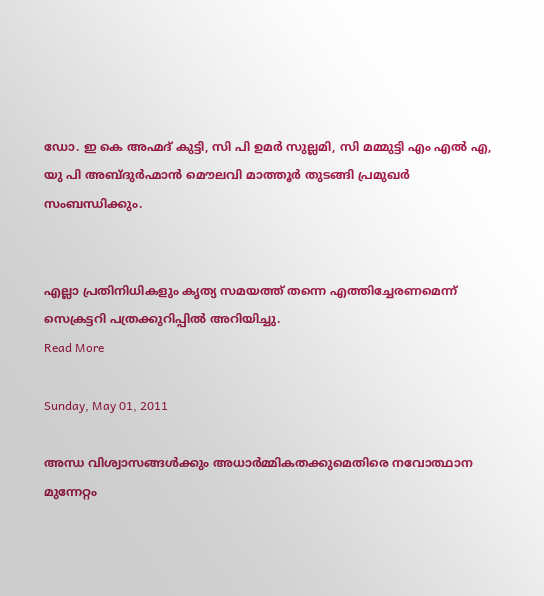ഡോ. ഇ കെ അഹ്മദ് കുട്ടി, സി പി ഉമർ സുല്ലമി, സി മമ്മുട്ടി എം എൽ എ, യു പി അബ്ദു‌ർ‌ഹ്മാൻ മൌലവി മാത്തൂർ തുടങ്ങി പ്രമുഖർ സംബന്ധിക്കും.


എല്ലാ പ്രതിനിധികളും കൃത്യ സമയത്ത് തന്നെ എത്തിച്ചേരണമെന്ന് സെക്രട്ടറി പത്രക്കുറിപ്പിൽ അറിയിച്ചു.
Read More

Sunday, May 01, 2011

അന്ധ വിശ്വാസങ്ങള്‍ക്കും അധാര്‍മ്മികതക്കുമെതിരെ നവോത്ഥാന മുന്നേറ്റം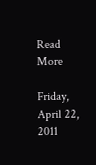Read More

Friday, April 22, 2011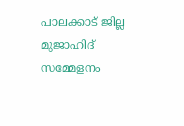പാലക്കാട് ജില്ല മുജാഹിദ് സമ്മേളനം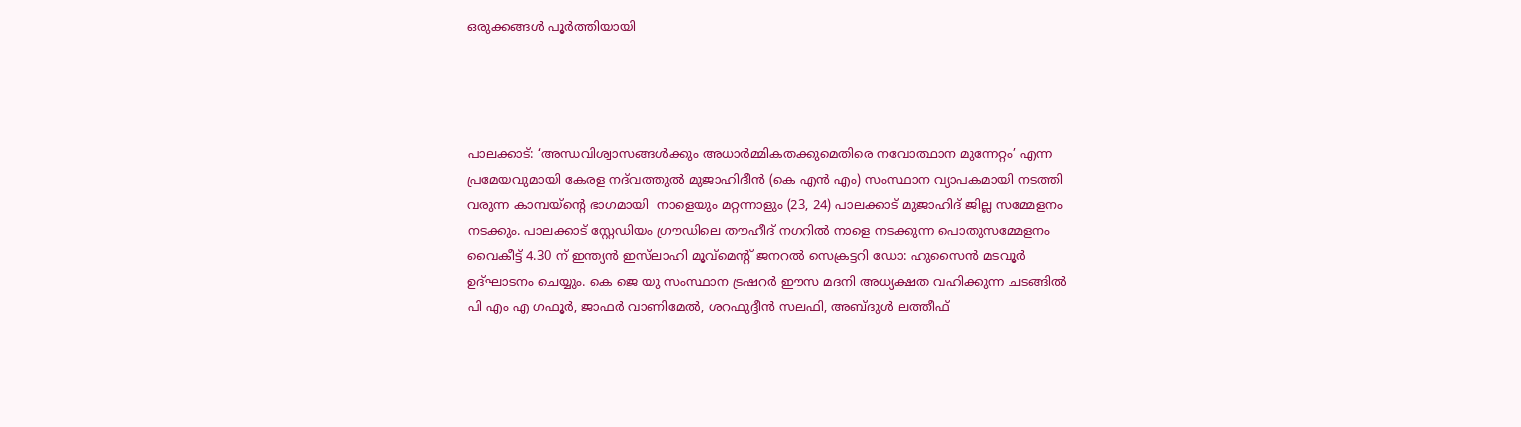ഒരുക്കങ്ങൾ പൂർത്തിയായി




പാലക്കാട്: ‘അന്ധവിശ്വാസങ്ങള്‍ക്കും അധാര്‍മ്മികതക്കുമെതിരെ നവോത്ഥാന മുന്നേറ്റം’ എന്ന പ്രമേയവുമായി കേരള നദ്‌വത്തുല്‍ മുജാഹിദീന്‍ (കെ എന്‍ എം) സംസ്ഥാന വ്യാപകമായി നടത്തി വരുന്ന കാമ്പയ്‌ന്റെ ഭാഗമായി  നാളെയും മറ്റന്നാളും (23, 24) പാലക്കാട് മുജാഹിദ് ജില്ല സമ്മേളനം നടക്കും. പാലക്കാട് സ്റ്റേഡിയം ഗ്രൗഡിലെ തൗഹീദ് നഗറില്‍ നാളെ നടക്കുന്ന പൊതുസമ്മേളനം വൈകീട്ട് 4.30 ന് ഇന്ത്യന്‍ ഇസ്‌ലാഹി മൂവ്‌മെന്റ് ജനറല്‍ സെക്രട്ടറി ഡോ: ഹുസൈന്‍ മടവൂര്‍ ഉദ്ഘാടനം ചെയ്യും. കെ ജെ യു സംസ്ഥാന ട്രഷറര്‍ ഈസ മദനി അധ്യക്ഷത വഹിക്കുന്ന ചടങ്ങില്‍ പി എം എ ഗഫൂർ, ജാഫര്‍ വാണിമേൽ, ശറഫുദ്ദീന്‍ സലഫി, അബ്ദുള്‍ ലത്തീഫ്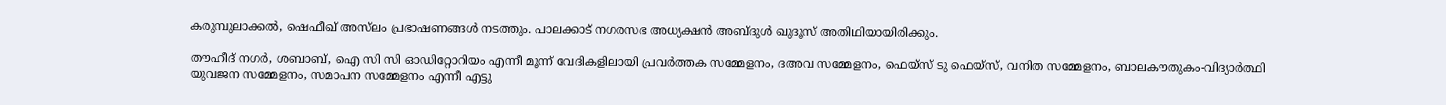കരുമ്പുലാക്കൽ, ഷെഫീഖ് അസ്‌ലം പ്രഭാഷണങ്ങള്‍ നടത്തും. പാലക്കാട് നഗരസഭ അധ്യക്ഷന്‍ അബ്ദുള്‍ ഖുദൂസ് അതിഥിയായിരിക്കും.

തൗഹീദ് നഗർ‍, ശബാബ്, ഐ സി സി ഓഡിറ്റോറിയം എന്നീ മൂന്ന് വേദികളിലായി പ്രവര്‍ത്തക സമ്മേളനം, ദഅവ സമ്മേളനം, ഫെയ്‌സ് ടു ഫെയ്‌സ്, വനിത സമ്മേളനം, ബാലകൗതുകം-വിദ്യാര്‍ത്ഥി യുവജന സമ്മേളനം, സമാപന സമ്മേളനം എന്നീ എട്ടു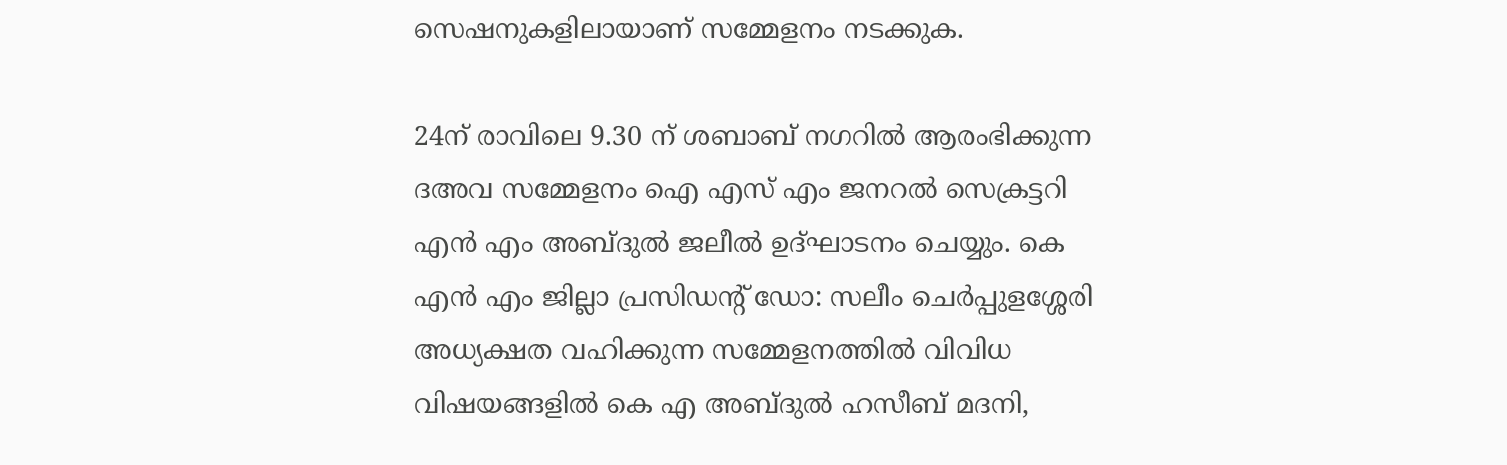സെഷനുകളിലായാണ് സമ്മേളനം നടക്കുക.

24ന് രാവിലെ 9.30 ന് ശബാബ് നഗറില്‍ ആരംഭിക്കുന്ന ദഅവ സമ്മേളനം ഐ എസ് എം ജനറല്‍ സെക്രട്ടറി എന്‍ എം അബ്ദുല്‍ ജലീല്‍ ഉദ്ഘാടനം ചെയ്യും. കെ എന്‍ എം ജില്ലാ പ്രസിഡന്റ് ഡോ: സലീം ചെര്‍പ്പുളശ്ശേരി അധ്യക്ഷത വഹിക്കുന്ന സമ്മേളനത്തില്‍ വിവിധ വിഷയങ്ങളില്‍ കെ എ അബ്ദുൽ ഹസീബ് മദനി,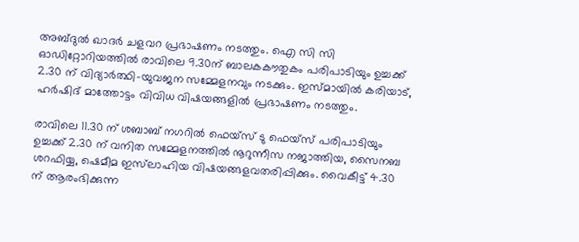അബ്ദുല്‍ ഖാദര്‍ ചളവറ പ്രഭാഷണം നടത്തും. ഐ സി സി ഓഡിറ്റോറിയത്തില്‍ രാവിലെ 9.30ന് ബാലകകൗതുകം പരിപാടിയും ഉച്ചക്ക് 2.30 ന് വിദ്യാര്‍ത്ഥി-യുവജന സമ്മേളനവും നടക്കും. ഇസ്മായില്‍ കരിയാട്, ഹര്‍ഷിദ് മാത്തോട്ടം വിവിധ വിഷയങ്ങളില്‍ പ്രഭാഷണം നടത്തും.

രാവിലെ 11.30 ന് ശബാബ് നഗറില്‍ ഫെയ്‌സ് ടു ഫെയ്‌സ് പരിപാടിയും ഉച്ചക്ക് 2.30 ന് വനിത സമ്മേളനത്തില്‍ നൂറുന്നീസ നജാത്തിയ, സൈനബ ശറഫിയ്യ, ഷെമീമ ഇസ്‌ലാഹിയ വിഷയങ്ങളവതരിപ്പിക്കും. വൈകീട്ട് 4.30 ന് ആരംഭിക്കുന്ന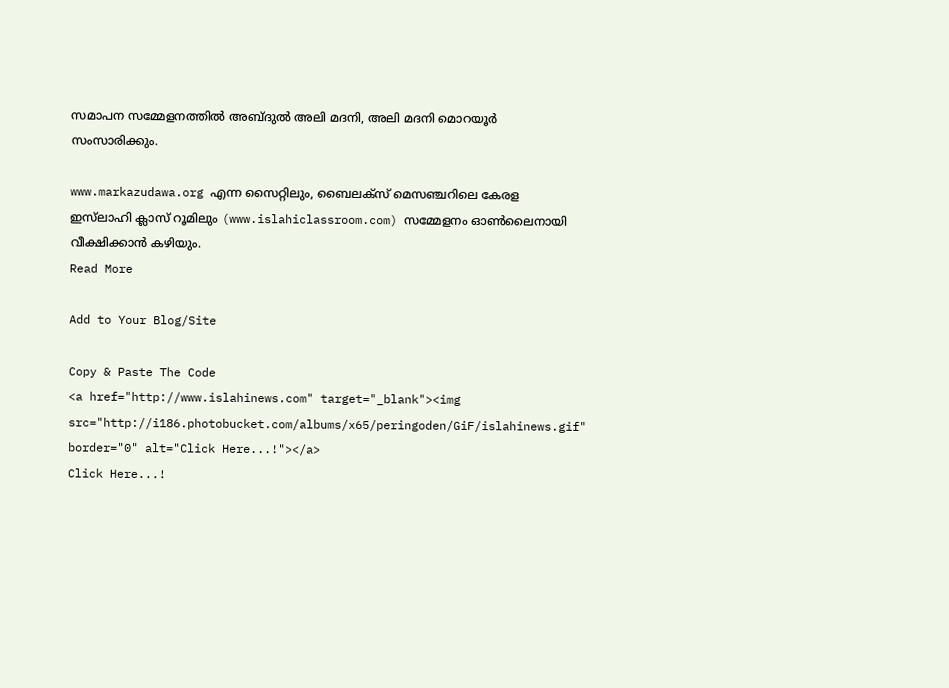സമാപന സമ്മേളനത്തിൽ അബ്ദുല്‍ അലി മദനി, അലി മദനി മൊറയൂര്‍ സംസാരിക്കും.

www.markazudawa.org എന്ന സൈറ്റിലും, ബൈലക്സ് മെസഞ്ചറിലെ കേരള ഇസ്‌ലാഹി ക്ലാസ് റൂമിലും (www.islahiclassroom.com) സമ്മേളനം ഓണ്‍ലൈനായി വീക്ഷിക്കാന്‍ കഴിയും.
Read More

Add to Your Blog/Site

Copy & Paste The Code
<a href="http://www.islahinews.com" target="_blank"><img src="http://i186.photobucket.com/albums/x65/peringoden/GiF/islahinews.gif" border="0" alt="Click Here...!"></a>
Click Here...!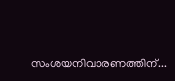സംശയനിവാരണത്തിന്...